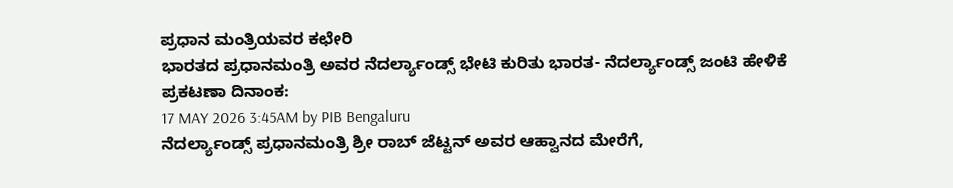ಪ್ರಧಾನ ಮಂತ್ರಿಯವರ ಕಛೇರಿ
ಭಾರತದ ಪ್ರಧಾನಮಂತ್ರಿ ಅವರ ನೆದರ್ಲ್ಯಾಂಡ್ಸ್ ಭೇಟಿ ಕುರಿತು ಭಾರತ- ನೆದರ್ಲ್ಯಾಂಡ್ಸ್ ಜಂಟಿ ಹೇಳಿಕೆ
ಪ್ರಕಟಣಾ ದಿನಾಂಕ:
17 MAY 2026 3:45AM by PIB Bengaluru
ನೆದರ್ಲ್ಯಾಂಡ್ಸ್ ಪ್ರಧಾನಮಂತ್ರಿ ಶ್ರೀ ರಾಬ್ ಜೆಟ್ಟನ್ ಅವರ ಆಹ್ವಾನದ ಮೇರೆಗೆ,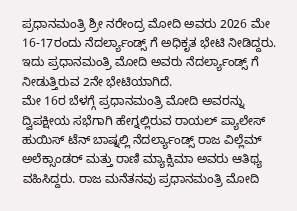ಪ್ರಧಾನಮಂತ್ರಿ ಶ್ರೀ ನರೇಂದ್ರ ಮೋದಿ ಅವರು 2026 ಮೇ 16-17ರಂದು ನೆದರ್ಲ್ಯಾಂಡ್ಸ್ ಗೆ ಅಧಿಕೃತ ಭೇಟಿ ನೀಡಿದ್ದರು. ಇದು ಪ್ರಧಾನಮಂತ್ರಿ ಮೋದಿ ಅವರು ನೆದರ್ಲ್ಯಾಂಡ್ಸ್ ಗೆ ನೀಡುತ್ತಿರುವ 2ನೇ ಭೇಟಿಯಾಗಿದೆ.
ಮೇ 16ರ ಬೆಳಗ್ಗೆ ಪ್ರಧಾನಮಂತ್ರಿ ಮೋದಿ ಅವರನ್ನು ದ್ವಿಪಕ್ಷೀಯ ಸಭೆಗಾಗಿ ಹೇಗ್ನಲ್ಲಿರುವ ರಾಯಲ್ ಪ್ಯಾಲೇಸ್ ಹುಯಿಸ್ ಟೆನ್ ಬಾಷ್ನಲ್ಲಿ ನೆದರ್ಲ್ಯಾಂಡ್ಸ್ ರಾಜ ವಿಲ್ಲೆಮ್ ಅಲೆಕ್ಸಾಂಡರ್ ಮತ್ತು ರಾಣಿ ಮ್ಯಾಕ್ಸಿಮಾ ಅವರು ಆತಿಥ್ಯ ವಹಿಸಿದ್ದರು. ರಾಜ ಮನೆತನವು ಪ್ರಧಾನಮಂತ್ರಿ ಮೋದಿ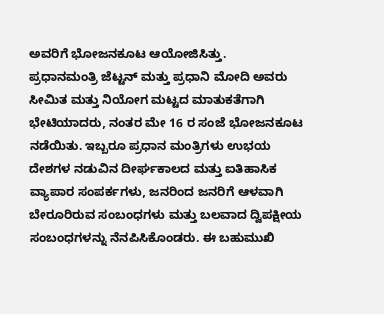ಅವರಿಗೆ ಭೋಜನಕೂಟ ಆಯೋಜಿಸಿತ್ತು.
ಪ್ರಧಾನಮಂತ್ರಿ ಜೆಟ್ಟನ್ ಮತ್ತು ಪ್ರಧಾನಿ ಮೋದಿ ಅವರು ಸೀಮಿತ ಮತ್ತು ನಿಯೋಗ ಮಟ್ಟದ ಮಾತುಕತೆಗಾಗಿ ಭೇಟಿಯಾದರು, ನಂತರ ಮೇ 16 ರ ಸಂಜೆ ಭೋಜನಕೂಟ ನಡೆಯಿತು. ಇಬ್ಬರೂ ಪ್ರಧಾನ ಮಂತ್ರಿಗಳು ಉಭಯ ದೇಶಗಳ ನಡುವಿನ ದೀರ್ಘಕಾಲದ ಮತ್ತು ಐತಿಹಾಸಿಕ ವ್ಯಾಪಾರ ಸಂಪರ್ಕಗಳು, ಜನರಿಂದ ಜನರಿಗೆ ಆಳವಾಗಿ ಬೇರೂರಿರುವ ಸಂಬಂಧಗಳು ಮತ್ತು ಬಲವಾದ ದ್ವಿಪಕ್ಷೀಯ ಸಂಬಂಧಗಳನ್ನು ನೆನಪಿಸಿಕೊಂಡರು. ಈ ಬಹುಮುಖಿ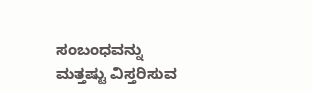ಸಂಬಂಧವನ್ನು ಮತ್ತಷ್ಟು ವಿಸ್ತರಿಸುವ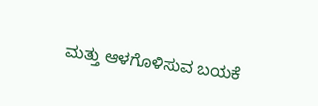ಮತ್ತು ಆಳಗೊಳಿಸುವ ಬಯಕೆ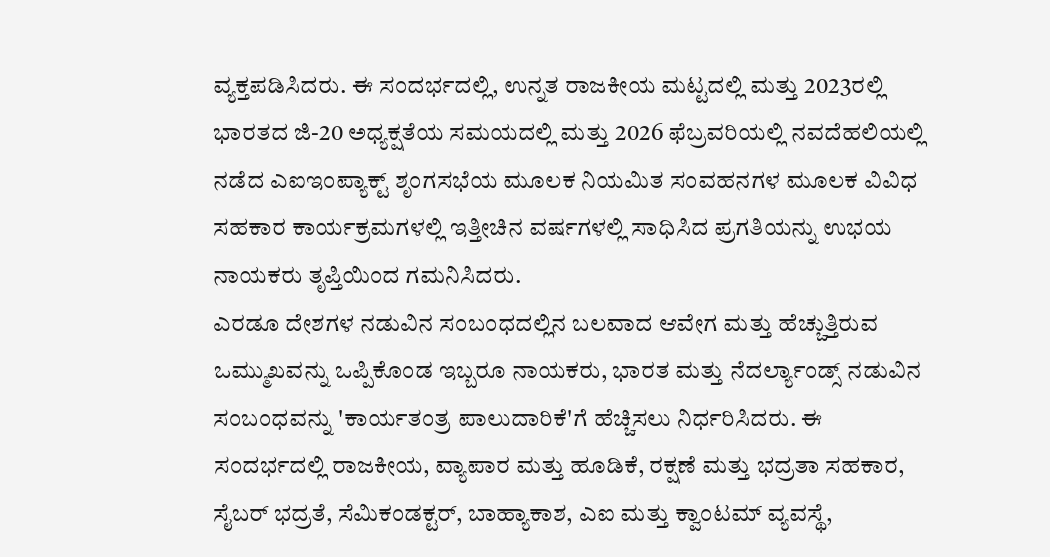ವ್ಯಕ್ತಪಡಿಸಿದರು. ಈ ಸಂದರ್ಭದಲ್ಲಿ, ಉನ್ನತ ರಾಜಕೀಯ ಮಟ್ಟದಲ್ಲಿ ಮತ್ತು 2023ರಲ್ಲಿ ಭಾರತದ ಜಿ-20 ಅಧ್ಯಕ್ಷತೆಯ ಸಮಯದಲ್ಲಿ ಮತ್ತು 2026 ಫೆಬ್ರವರಿಯಲ್ಲಿ ನವದೆಹಲಿಯಲ್ಲಿ ನಡೆದ ಎಐಇಂಪ್ಯಾಕ್ಟ್ ಶೃಂಗಸಭೆಯ ಮೂಲಕ ನಿಯಮಿತ ಸಂವಹನಗಳ ಮೂಲಕ ವಿವಿಧ ಸಹಕಾರ ಕಾರ್ಯಕ್ರಮಗಳಲ್ಲಿ ಇತ್ತೀಚಿನ ವರ್ಷಗಳಲ್ಲಿ ಸಾಧಿಸಿದ ಪ್ರಗತಿಯನ್ನು ಉಭಯ ನಾಯಕರು ತೃಪ್ತಿಯಿಂದ ಗಮನಿಸಿದರು.
ಎರಡೂ ದೇಶಗಳ ನಡುವಿನ ಸಂಬಂಧದಲ್ಲಿನ ಬಲವಾದ ಆವೇಗ ಮತ್ತು ಹೆಚ್ಚುತ್ತಿರುವ ಒಮ್ಮುಖವನ್ನು ಒಪ್ಪಿಕೊಂಡ ಇಬ್ಬರೂ ನಾಯಕರು, ಭಾರತ ಮತ್ತು ನೆದರ್ಲ್ಯಾಂಡ್ಸ್ ನಡುವಿನ ಸಂಬಂಧವನ್ನು 'ಕಾರ್ಯತಂತ್ರ ಪಾಲುದಾರಿಕೆ'ಗೆ ಹೆಚ್ಚಿಸಲು ನಿರ್ಧರಿಸಿದರು. ಈ ಸಂದರ್ಭದಲ್ಲಿ ರಾಜಕೀಯ, ವ್ಯಾಪಾರ ಮತ್ತು ಹೂಡಿಕೆ, ರಕ್ಷಣೆ ಮತ್ತು ಭದ್ರತಾ ಸಹಕಾರ, ಸೈಬರ್ ಭದ್ರತೆ, ಸೆಮಿಕಂಡಕ್ಟರ್, ಬಾಹ್ಯಾಕಾಶ, ಎಐ ಮತ್ತು ಕ್ವಾಂಟಮ್ ವ್ಯವಸ್ಥೆ,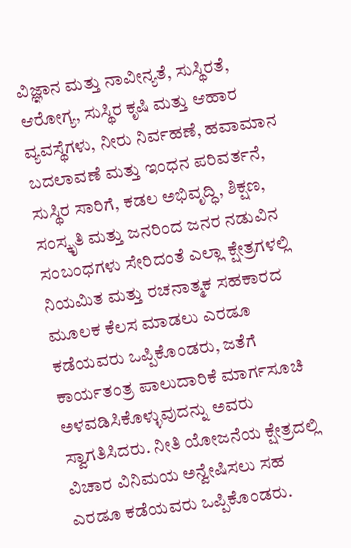ವಿಜ್ಞಾನ ಮತ್ತು ನಾವೀನ್ಯತೆ, ಸುಸ್ಥಿರತೆ, ಆರೋಗ್ಯ, ಸುಸ್ಥಿರ ಕೃಷಿ ಮತ್ತು ಆಹಾರ ವ್ಯವಸ್ಥೆಗಳು, ನೀರು ನಿರ್ವಹಣೆ, ಹವಾಮಾನ ಬದಲಾವಣೆ ಮತ್ತು ಇಂಧನ ಪರಿವರ್ತನೆ, ಸುಸ್ಥಿರ ಸಾರಿಗೆ, ಕಡಲ ಅಭಿವೃದ್ಧಿ, ಶಿಕ್ಷಣ, ಸಂಸ್ಕೃತಿ ಮತ್ತು ಜನರಿಂದ ಜನರ ನಡುವಿನ ಸಂಬಂಧಗಳು ಸೇರಿದಂತೆ ಎಲ್ಲಾ ಕ್ಷೇತ್ರಗಳಲ್ಲಿ ನಿಯಮಿತ ಮತ್ತು ರಚನಾತ್ಮಕ ಸಹಕಾರದ ಮೂಲಕ ಕೆಲಸ ಮಾಡಲು ಎರಡೂ ಕಡೆಯವರು ಒಪ್ಪಿಕೊಂಡರು, ಜತೆಗೆ ಕಾರ್ಯತಂತ್ರ ಪಾಲುದಾರಿಕೆ ಮಾರ್ಗಸೂಚಿ ಅಳವಡಿಸಿಕೊಳ್ಳುವುದನ್ನು ಅವರು ಸ್ವಾಗತಿಸಿದರು. ನೀತಿ ಯೋಜನೆಯ ಕ್ಷೇತ್ರದಲ್ಲಿ ವಿಚಾರ ವಿನಿಮಯ ಅನ್ವೇಷಿಸಲು ಸಹ ಎರಡೂ ಕಡೆಯವರು ಒಪ್ಪಿಕೊಂಡರು.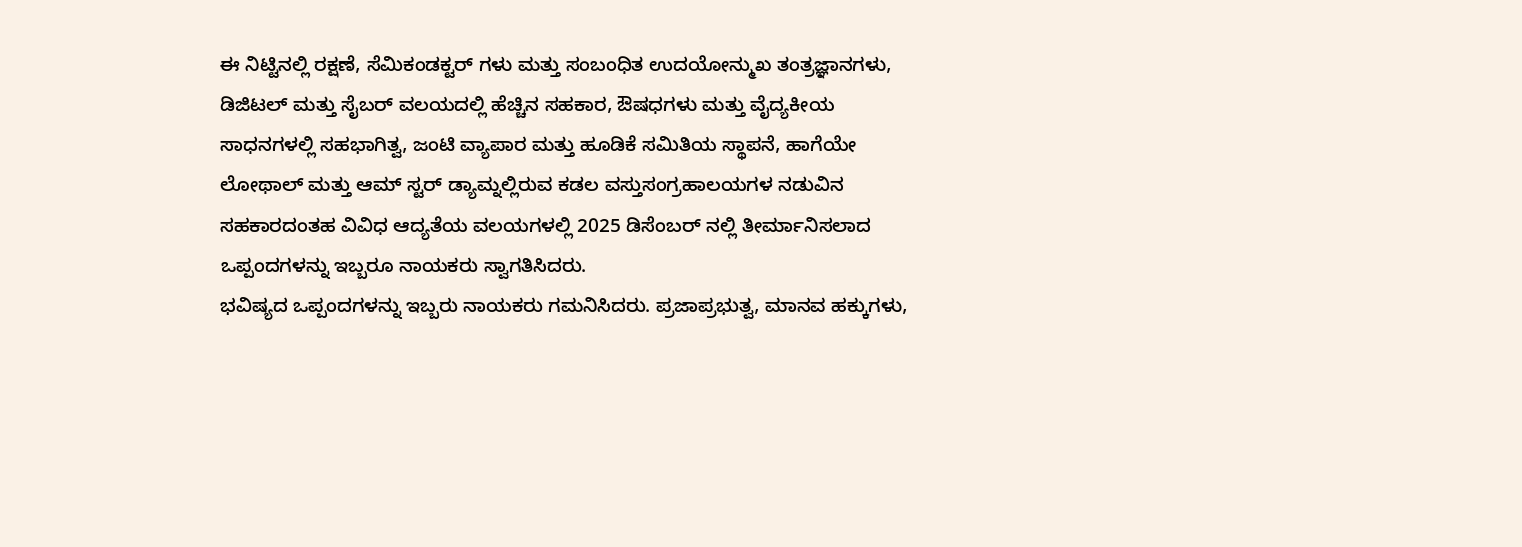ಈ ನಿಟ್ಟಿನಲ್ಲಿ ರಕ್ಷಣೆ, ಸೆಮಿಕಂಡಕ್ಟರ್ ಗಳು ಮತ್ತು ಸಂಬಂಧಿತ ಉದಯೋನ್ಮುಖ ತಂತ್ರಜ್ಞಾನಗಳು, ಡಿಜಿಟಲ್ ಮತ್ತು ಸೈಬರ್ ವಲಯದಲ್ಲಿ ಹೆಚ್ಚಿನ ಸಹಕಾರ, ಔಷಧಗಳು ಮತ್ತು ವೈದ್ಯಕೀಯ ಸಾಧನಗಳಲ್ಲಿ ಸಹಭಾಗಿತ್ವ, ಜಂಟಿ ವ್ಯಾಪಾರ ಮತ್ತು ಹೂಡಿಕೆ ಸಮಿತಿಯ ಸ್ಥಾಪನೆ, ಹಾಗೆಯೇ ಲೋಥಾಲ್ ಮತ್ತು ಆಮ್ ಸ್ಟರ್ ಡ್ಯಾಮ್ನಲ್ಲಿರುವ ಕಡಲ ವಸ್ತುಸಂಗ್ರಹಾಲಯಗಳ ನಡುವಿನ ಸಹಕಾರದಂತಹ ವಿವಿಧ ಆದ್ಯತೆಯ ವಲಯಗಳಲ್ಲಿ 2025 ಡಿಸೆಂಬರ್ ನಲ್ಲಿ ತೀರ್ಮಾನಿಸಲಾದ ಒಪ್ಪಂದಗಳನ್ನು ಇಬ್ಬರೂ ನಾಯಕರು ಸ್ವಾಗತಿಸಿದರು.
ಭವಿಷ್ಯದ ಒಪ್ಪಂದಗಳನ್ನು ಇಬ್ಬರು ನಾಯಕರು ಗಮನಿಸಿದರು. ಪ್ರಜಾಪ್ರಭುತ್ವ, ಮಾನವ ಹಕ್ಕುಗಳು,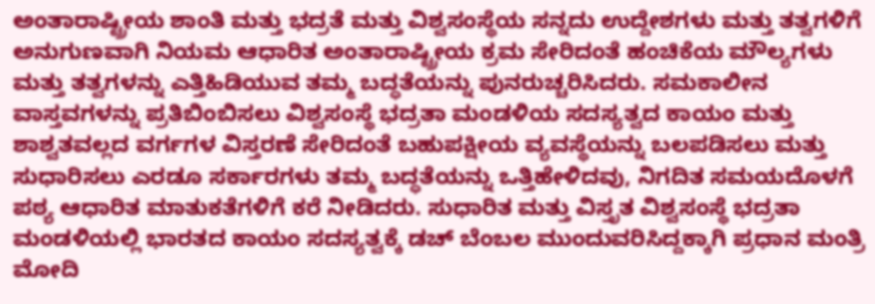ಅಂತಾರಾಷ್ಟ್ರೀಯ ಶಾಂತಿ ಮತ್ತು ಭದ್ರತೆ ಮತ್ತು ವಿಶ್ವಸಂಸ್ಥೆಯ ಸನ್ನದು ಉದ್ದೇಶಗಳು ಮತ್ತು ತತ್ವಗಳಿಗೆ ಅನುಗುಣವಾಗಿ ನಿಯಮ ಆಧಾರಿತ ಅಂತಾರಾಷ್ಟ್ರೀಯ ಕ್ರಮ ಸೇರಿದಂತೆ ಹಂಚಿಕೆಯ ಮೌಲ್ಯಗಳು ಮತ್ತು ತತ್ವಗಳನ್ನು ಎತ್ತಿಹಿಡಿಯುವ ತಮ್ಮ ಬದ್ಧತೆಯನ್ನು ಪುನರುಚ್ಚರಿಸಿದರು. ಸಮಕಾಲೀನ ವಾಸ್ತವಗಳನ್ನು ಪ್ರತಿಬಿಂಬಿಸಲು ವಿಶ್ವಸಂಸ್ಥೆ ಭದ್ರತಾ ಮಂಡಳಿಯ ಸದಸ್ಯತ್ವದ ಕಾಯಂ ಮತ್ತು ಶಾಶ್ವತವಲ್ಲದ ವರ್ಗಗಳ ವಿಸ್ತರಣೆ ಸೇರಿದಂತೆ ಬಹುಪಕ್ಷೀಯ ವ್ಯವಸ್ಥೆಯನ್ನು ಬಲಪಡಿಸಲು ಮತ್ತು ಸುಧಾರಿಸಲು ಎರಡೂ ಸರ್ಕಾರಗಳು ತಮ್ಮ ಬದ್ಧತೆಯನ್ನು ಒತ್ತಿಹೇಳಿದವು, ನಿಗದಿತ ಸಮಯದೊಳಗೆ ಪಠ್ಯ ಆಧಾರಿತ ಮಾತುಕತೆಗಳಿಗೆ ಕರೆ ನೀಡಿದರು. ಸುಧಾರಿತ ಮತ್ತು ವಿಸ್ತೃತ ವಿಶ್ವಸಂಸ್ಥೆ ಭದ್ರತಾ ಮಂಡಳಿಯಲ್ಲಿ ಭಾರತದ ಕಾಯಂ ಸದಸ್ಯತ್ವಕ್ಕೆ ಡಚ್ ಬೆಂಬಲ ಮುಂದುವರಿಸಿದ್ದಕ್ಕಾಗಿ ಪ್ರಧಾನ ಮಂತ್ರಿ ಮೋದಿ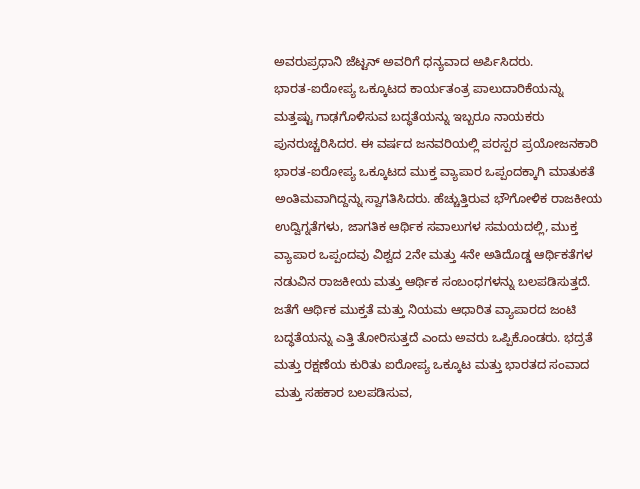ಅವರುಪ್ರಧಾನಿ ಜೆಟ್ಟನ್ ಅವರಿಗೆ ಧನ್ಯವಾದ ಅರ್ಪಿಸಿದರು.
ಭಾರತ-ಐರೋಪ್ಯ ಒಕ್ಕೂಟದ ಕಾರ್ಯತಂತ್ರ ಪಾಲುದಾರಿಕೆಯನ್ನು ಮತ್ತಷ್ಟು ಗಾಢಗೊಳಿಸುವ ಬದ್ಧತೆಯನ್ನು ಇಬ್ಬರೂ ನಾಯಕರು ಪುನರುಚ್ಚರಿಸಿದರ. ಈ ವರ್ಷದ ಜನವರಿಯಲ್ಲಿ ಪರಸ್ಪರ ಪ್ರಯೋಜನಕಾರಿ ಭಾರತ-ಐರೋಪ್ಯ ಒಕ್ಕೂಟದ ಮುಕ್ತ ವ್ಯಾಪಾರ ಒಪ್ಪಂದಕ್ಕಾಗಿ ಮಾತುಕತೆ ಅಂತಿಮವಾಗಿದ್ದನ್ನು ಸ್ವಾಗತಿಸಿದರು. ಹೆಚ್ಚುತ್ತಿರುವ ಭೌಗೋಳಿಕ ರಾಜಕೀಯ ಉದ್ವಿಗ್ನತೆಗಳು, ಜಾಗತಿಕ ಆರ್ಥಿಕ ಸವಾಲುಗಳ ಸಮಯದಲ್ಲಿ, ಮುಕ್ತ ವ್ಯಾಪಾರ ಒಪ್ಪಂದವು ವಿಶ್ವದ 2ನೇ ಮತ್ತು 4ನೇ ಅತಿದೊಡ್ಡ ಆರ್ಥಿಕತೆಗಳ ನಡುವಿನ ರಾಜಕೀಯ ಮತ್ತು ಆರ್ಥಿಕ ಸಂಬಂಧಗಳನ್ನು ಬಲಪಡಿಸುತ್ತದೆ. ಜತೆಗೆ ಆರ್ಥಿಕ ಮುಕ್ತತೆ ಮತ್ತು ನಿಯಮ ಆಧಾರಿತ ವ್ಯಾಪಾರದ ಜಂಟಿ ಬದ್ಧತೆಯನ್ನು ಎತ್ತಿ ತೋರಿಸುತ್ತದೆ ಎಂದು ಅವರು ಒಪ್ಪಿಕೊಂಡರು. ಭದ್ರತೆ ಮತ್ತು ರಕ್ಷಣೆಯ ಕುರಿತು ಐರೋಪ್ಯ ಒಕ್ಕೂಟ ಮತ್ತು ಭಾರತದ ಸಂವಾದ ಮತ್ತು ಸಹಕಾರ ಬಲಪಡಿಸುವ,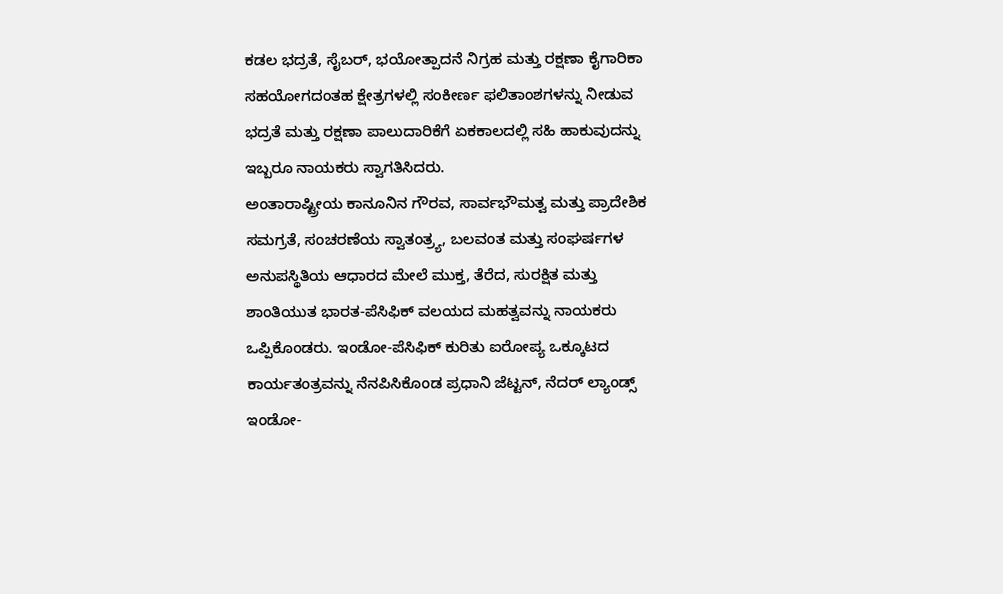ಕಡಲ ಭದ್ರತೆ, ಸೈಬರ್, ಭಯೋತ್ಪಾದನೆ ನಿಗ್ರಹ ಮತ್ತು ರಕ್ಷಣಾ ಕೈಗಾರಿಕಾ ಸಹಯೋಗದಂತಹ ಕ್ಷೇತ್ರಗಳಲ್ಲಿ ಸಂಕೀರ್ಣ ಫಲಿತಾಂಶಗಳನ್ನು ನೀಡುವ ಭದ್ರತೆ ಮತ್ತು ರಕ್ಷಣಾ ಪಾಲುದಾರಿಕೆಗೆ ಏಕಕಾಲದಲ್ಲಿ ಸಹಿ ಹಾಕುವುದನ್ನು ಇಬ್ಬರೂ ನಾಯಕರು ಸ್ವಾಗತಿಸಿದರು.
ಅಂತಾರಾಷ್ಟ್ರೀಯ ಕಾನೂನಿನ ಗೌರವ, ಸಾರ್ವಭೌಮತ್ವ ಮತ್ತು ಪ್ರಾದೇಶಿಕ ಸಮಗ್ರತೆ, ಸಂಚರಣೆಯ ಸ್ವಾತಂತ್ರ್ಯ, ಬಲವಂತ ಮತ್ತು ಸಂಘರ್ಷಗಳ ಅನುಪಸ್ಥಿತಿಯ ಆಧಾರದ ಮೇಲೆ ಮುಕ್ತ, ತೆರೆದ, ಸುರಕ್ಷಿತ ಮತ್ತು ಶಾಂತಿಯುತ ಭಾರತ-ಪೆಸಿಫಿಕ್ ವಲಯದ ಮಹತ್ವವನ್ನು ನಾಯಕರು ಒಪ್ಪಿಕೊಂಡರು. ಇಂಡೋ-ಪೆಸಿಫಿಕ್ ಕುರಿತು ಐರೋಪ್ಯ ಒಕ್ಕೂಟದ ಕಾರ್ಯತಂತ್ರವನ್ನು ನೆನಪಿಸಿಕೊಂಡ ಪ್ರಧಾನಿ ಜೆಟ್ಟನ್, ನೆದರ್ ಲ್ಯಾಂಡ್ಸ್ ಇಂಡೋ-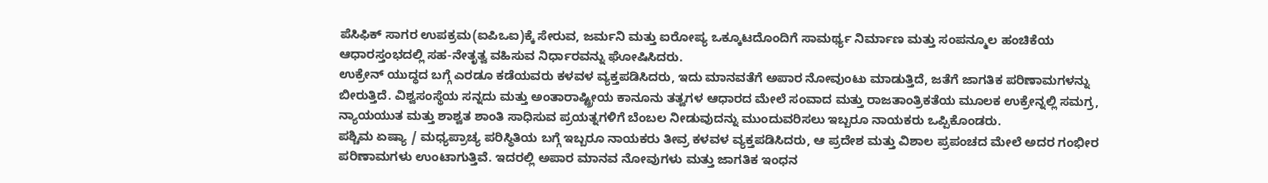ಪೆಸಿಫಿಕ್ ಸಾಗರ ಉಪಕ್ರಮ(ಐಪಿಒಐ)ಕ್ಕೆ ಸೇರುವ, ಜರ್ಮನಿ ಮತ್ತು ಐರೋಪ್ಯ ಒಕ್ಕೂಟದೊಂದಿಗೆ ಸಾಮರ್ಥ್ಯ ನಿರ್ಮಾಣ ಮತ್ತು ಸಂಪನ್ಮೂಲ ಹಂಚಿಕೆಯ ಆಧಾರಸ್ತಂಭದಲ್ಲಿ ಸಹ-ನೇತೃತ್ವ ವಹಿಸುವ ನಿರ್ಧಾರವನ್ನು ಘೋಷಿಸಿದರು.
ಉಕ್ರೇನ್ ಯುದ್ಧದ ಬಗ್ಗೆ ಎರಡೂ ಕಡೆಯವರು ಕಳವಳ ವ್ಯಕ್ತಪಡಿಸಿದರು, ಇದು ಮಾನವತೆಗೆ ಅಪಾರ ನೋವುಂಟು ಮಾಡುತ್ತಿದೆ, ಜತೆಗೆ ಜಾಗತಿಕ ಪರಿಣಾಮಗಳನ್ನು ಬೀರುತ್ತಿದೆ. ವಿಶ್ವಸಂಸ್ಥೆಯ ಸನ್ನದು ಮತ್ತು ಅಂತಾರಾಷ್ಟ್ರೀಯ ಕಾನೂನು ತತ್ವಗಳ ಆಧಾರದ ಮೇಲೆ ಸಂವಾದ ಮತ್ತು ರಾಜತಾಂತ್ರಿಕತೆಯ ಮೂಲಕ ಉಕ್ರೇನ್ನಲ್ಲಿ ಸಮಗ್ರ, ನ್ಯಾಯಯುತ ಮತ್ತು ಶಾಶ್ವತ ಶಾಂತಿ ಸಾಧಿಸುವ ಪ್ರಯತ್ನಗಳಿಗೆ ಬೆಂಬಲ ನೀಡುವುದನ್ನು ಮುಂದುವರಿಸಲು ಇಬ್ಬರೂ ನಾಯಕರು ಒಪ್ಪಿಕೊಂಡರು.
ಪಶ್ಚಿಮ ಏಷ್ಯಾ / ಮಧ್ಯಪ್ರಾಚ್ಯ ಪರಿಸ್ಥಿತಿಯ ಬಗ್ಗೆ ಇಬ್ಬರೂ ನಾಯಕರು ತೀವ್ರ ಕಳವಳ ವ್ಯಕ್ತಪಡಿಸಿದರು, ಆ ಪ್ರದೇಶ ಮತ್ತು ವಿಶಾಲ ಪ್ರಪಂಚದ ಮೇಲೆ ಅದರ ಗಂಭೀರ ಪರಿಣಾಮಗಳು ಉಂಟಾಗುತ್ತಿವೆ. ಇದರಲ್ಲಿ ಅಪಾರ ಮಾನವ ನೋವುಗಳು ಮತ್ತು ಜಾಗತಿಕ ಇಂಧನ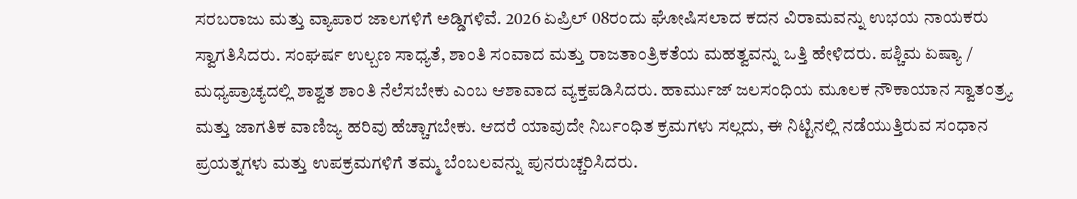ಸರಬರಾಜು ಮತ್ತು ವ್ಯಾಪಾರ ಜಾಲಗಳಿಗೆ ಅಡ್ಡಿಗಳಿವೆ. 2026 ಏಪ್ರಿಲ್ 08ರಂದು ಘೋಷಿಸಲಾದ ಕದನ ವಿರಾಮವನ್ನು ಉಭಯ ನಾಯಕರು ಸ್ವಾಗತಿಸಿದರು. ಸಂಘರ್ಷ ಉಲ್ಬಣ ಸಾಧ್ಯತೆ, ಶಾಂತಿ ಸಂವಾದ ಮತ್ತು ರಾಜತಾಂತ್ರಿಕತೆಯ ಮಹತ್ವವನ್ನು ಒತ್ತಿ ಹೇಳಿದರು. ಪಶ್ಚಿಮ ಏಷ್ಯಾ / ಮಧ್ಯಪ್ರಾಚ್ಯದಲ್ಲಿ ಶಾಶ್ವತ ಶಾಂತಿ ನೆಲೆಸಬೇಕು ಎಂಬ ಆಶಾವಾದ ವ್ಯಕ್ತಪಡಿಸಿದರು. ಹಾರ್ಮುಜ್ ಜಲಸಂಧಿಯ ಮೂಲಕ ನೌಕಾಯಾನ ಸ್ವಾತಂತ್ರ್ಯ ಮತ್ತು ಜಾಗತಿಕ ವಾಣಿಜ್ಯ ಹರಿವು ಹೆಚ್ಚಾಗಬೇಕು. ಆದರೆ ಯಾವುದೇ ನಿರ್ಬಂಧಿತ ಕ್ರಮಗಳು ಸಲ್ಲದು, ಈ ನಿಟ್ಟಿನಲ್ಲಿ ನಡೆಯುತ್ತಿರುವ ಸಂಧಾನ ಪ್ರಯತ್ನಗಳು ಮತ್ತು ಉಪಕ್ರಮಗಳಿಗೆ ತಮ್ಮ ಬೆಂಬಲವನ್ನು ಪುನರುಚ್ಚರಿಸಿದರು.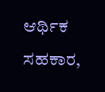ಆರ್ಥಿಕ ಸಹಕಾರ,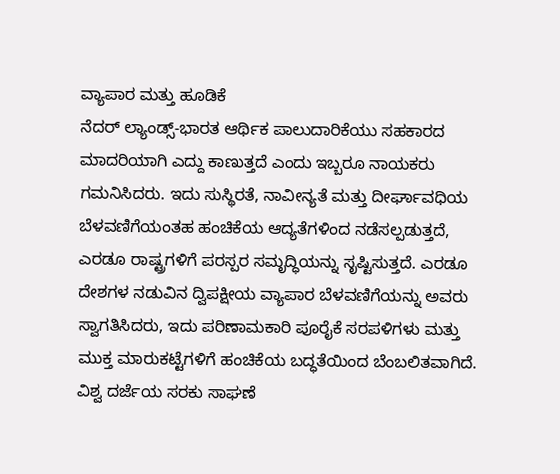ವ್ಯಾಪಾರ ಮತ್ತು ಹೂಡಿಕೆ
ನೆದರ್ ಲ್ಯಾಂಡ್ಸ್-ಭಾರತ ಆರ್ಥಿಕ ಪಾಲುದಾರಿಕೆಯು ಸಹಕಾರದ ಮಾದರಿಯಾಗಿ ಎದ್ದು ಕಾಣುತ್ತದೆ ಎಂದು ಇಬ್ಬರೂ ನಾಯಕರು ಗಮನಿಸಿದರು. ಇದು ಸುಸ್ಥಿರತೆ, ನಾವೀನ್ಯತೆ ಮತ್ತು ದೀರ್ಘಾವಧಿಯ ಬೆಳವಣಿಗೆಯಂತಹ ಹಂಚಿಕೆಯ ಆದ್ಯತೆಗಳಿಂದ ನಡೆಸಲ್ಪಡುತ್ತದೆ, ಎರಡೂ ರಾಷ್ಟ್ರಗಳಿಗೆ ಪರಸ್ಪರ ಸಮೃದ್ಧಿಯನ್ನು ಸೃಷ್ಟಿಸುತ್ತದೆ. ಎರಡೂ ದೇಶಗಳ ನಡುವಿನ ದ್ವಿಪಕ್ಷೀಯ ವ್ಯಾಪಾರ ಬೆಳವಣಿಗೆಯನ್ನು ಅವರು ಸ್ವಾಗತಿಸಿದರು, ಇದು ಪರಿಣಾಮಕಾರಿ ಪೂರೈಕೆ ಸರಪಳಿಗಳು ಮತ್ತು ಮುಕ್ತ ಮಾರುಕಟ್ಟೆಗಳಿಗೆ ಹಂಚಿಕೆಯ ಬದ್ಧತೆಯಿಂದ ಬೆಂಬಲಿತವಾಗಿದೆ. ವಿಶ್ವ ದರ್ಜೆಯ ಸರಕು ಸಾಘಣೆ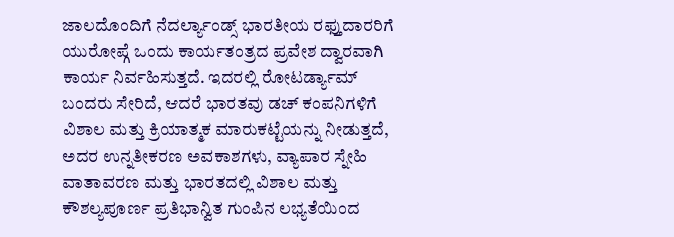ಜಾಲದೊಂದಿಗೆ ನೆದರ್ಲ್ಯಾಂಡ್ಸ್ ಭಾರತೀಯ ರಫ್ತುದಾರರಿಗೆ ಯುರೋಪ್ಗೆ ಒಂದು ಕಾರ್ಯತಂತ್ರದ ಪ್ರವೇಶ ದ್ವಾರವಾಗಿ ಕಾರ್ಯ ನಿರ್ವಹಿಸುತ್ತದೆ. ಇದರಲ್ಲಿ ರೋಟರ್ಡ್ಯಾಮ್ ಬಂದರು ಸೇರಿದೆ, ಆದರೆ ಭಾರತವು ಡಚ್ ಕಂಪನಿಗಳಿಗೆ ವಿಶಾಲ ಮತ್ತು ಕ್ರಿಯಾತ್ಮಕ ಮಾರುಕಟ್ಟೆಯನ್ನು ನೀಡುತ್ತದೆ, ಅದರ ಉನ್ನತೀಕರಣ ಅವಕಾಶಗಳು, ವ್ಯಾಪಾರ ಸ್ನೇಹಿ ವಾತಾವರಣ ಮತ್ತು ಭಾರತದಲ್ಲಿ ವಿಶಾಲ ಮತ್ತು ಕೌಶಲ್ಯಪೂರ್ಣ ಪ್ರತಿಭಾನ್ವಿತ ಗುಂಪಿನ ಲಭ್ಯತೆಯಿಂದ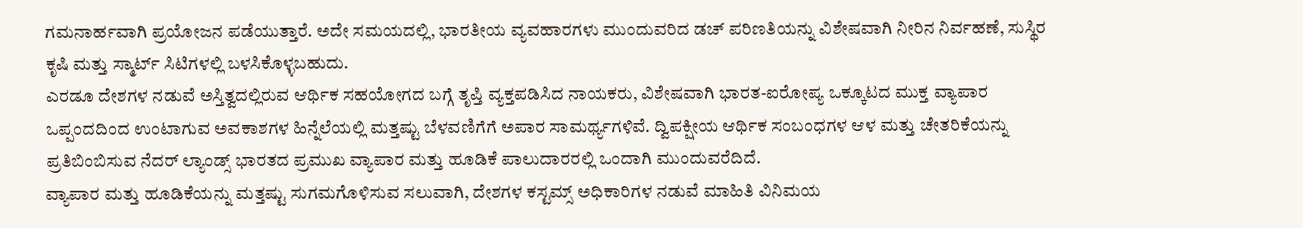ಗಮನಾರ್ಹವಾಗಿ ಪ್ರಯೋಜನ ಪಡೆಯುತ್ತಾರೆ. ಅದೇ ಸಮಯದಲ್ಲಿ, ಭಾರತೀಯ ವ್ಯವಹಾರಗಳು ಮುಂದುವರಿದ ಡಚ್ ಪರಿಣತಿಯನ್ನು ವಿಶೇಷವಾಗಿ ನೀರಿನ ನಿರ್ವಹಣೆ, ಸುಸ್ಥಿರ ಕೃಷಿ ಮತ್ತು ಸ್ಮಾರ್ಟ್ ಸಿಟಿಗಳಲ್ಲಿ ಬಳಸಿಕೊಳ್ಳಬಹುದು.
ಎರಡೂ ದೇಶಗಳ ನಡುವೆ ಅಸ್ತಿತ್ವದಲ್ಲಿರುವ ಆರ್ಥಿಕ ಸಹಯೋಗದ ಬಗ್ಗೆ ತೃಪ್ತಿ ವ್ಯಕ್ತಪಡಿಸಿದ ನಾಯಕರು, ವಿಶೇಷವಾಗಿ ಭಾರತ-ಐರೋಪ್ಯ ಒಕ್ಕೂಟದ ಮುಕ್ತ ವ್ಯಾಪಾರ ಒಪ್ಪಂದದಿಂದ ಉಂಟಾಗುವ ಅವಕಾಶಗಳ ಹಿನ್ನೆಲೆಯಲ್ಲಿ ಮತ್ತಷ್ಟು ಬೆಳವಣಿಗೆಗೆ ಅಪಾರ ಸಾಮರ್ಥ್ಯಗಳಿವೆ. ದ್ವಿಪಕ್ಷೀಯ ಆರ್ಥಿಕ ಸಂಬಂಧಗಳ ಆಳ ಮತ್ತು ಚೇತರಿಕೆಯನ್ನು ಪ್ರತಿಬಿಂಬಿಸುವ ನೆದರ್ ಲ್ಯಾಂಡ್ಸ್ ಭಾರತದ ಪ್ರಮುಖ ವ್ಯಾಪಾರ ಮತ್ತು ಹೂಡಿಕೆ ಪಾಲುದಾರರಲ್ಲಿ ಒಂದಾಗಿ ಮುಂದುವರೆದಿದೆ.
ವ್ಯಾಪಾರ ಮತ್ತು ಹೂಡಿಕೆಯನ್ನು ಮತ್ತಷ್ಟು ಸುಗಮಗೊಳಿಸುವ ಸಲುವಾಗಿ, ದೇಶಗಳ ಕಸ್ಟಮ್ಸ್ ಅಧಿಕಾರಿಗಳ ನಡುವೆ ಮಾಹಿತಿ ವಿನಿಮಯ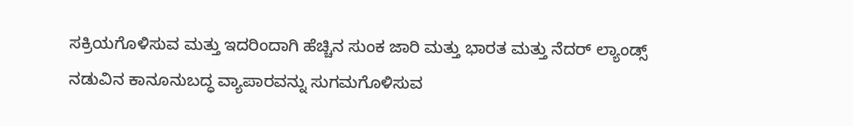ಸಕ್ರಿಯಗೊಳಿಸುವ ಮತ್ತು ಇದರಿಂದಾಗಿ ಹೆಚ್ಚಿನ ಸುಂಕ ಜಾರಿ ಮತ್ತು ಭಾರತ ಮತ್ತು ನೆದರ್ ಲ್ಯಾಂಡ್ಸ್ ನಡುವಿನ ಕಾನೂನುಬದ್ಧ ವ್ಯಾಪಾರವನ್ನು ಸುಗಮಗೊಳಿಸುವ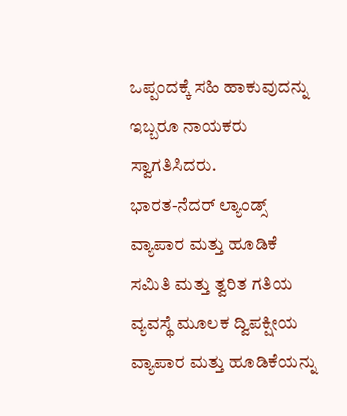ಒಪ್ಪಂದಕ್ಕೆ ಸಹಿ ಹಾಕುವುದನ್ನು ಇಬ್ಬರೂ ನಾಯಕರು ಸ್ವಾಗತಿಸಿದರು.
ಭಾರತ-ನೆದರ್ ಲ್ಯಾಂಡ್ಸ್ ವ್ಯಾಪಾರ ಮತ್ತು ಹೂಡಿಕೆ ಸಮಿತಿ ಮತ್ತು ತ್ವರಿತ ಗತಿಯ ವ್ಯವಸ್ಥೆ ಮೂಲಕ ದ್ವಿಪಕ್ಷೀಯ ವ್ಯಾಪಾರ ಮತ್ತು ಹೂಡಿಕೆಯನ್ನು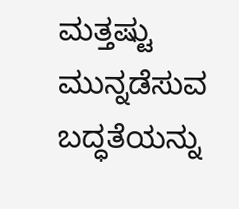ಮತ್ತಷ್ಟು ಮುನ್ನಡೆಸುವ ಬದ್ಧತೆಯನ್ನು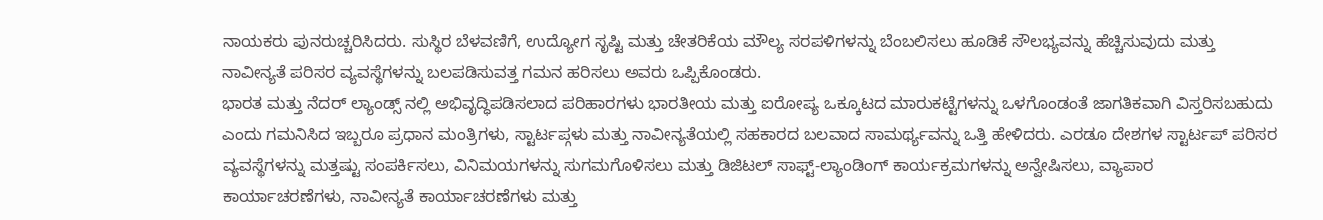ನಾಯಕರು ಪುನರುಚ್ಚರಿಸಿದರು. ಸುಸ್ಥಿರ ಬೆಳವಣಿಗೆ, ಉದ್ಯೋಗ ಸೃಷ್ಟಿ ಮತ್ತು ಚೇತರಿಕೆಯ ಮೌಲ್ಯ ಸರಪಳಿಗಳನ್ನು ಬೆಂಬಲಿಸಲು ಹೂಡಿಕೆ ಸೌಲಭ್ಯವನ್ನು ಹೆಚ್ಚಿಸುವುದು ಮತ್ತು ನಾವೀನ್ಯತೆ ಪರಿಸರ ವ್ಯವಸ್ಥೆಗಳನ್ನು ಬಲಪಡಿಸುವತ್ತ ಗಮನ ಹರಿಸಲು ಅವರು ಒಪ್ಪಿಕೊಂಡರು.
ಭಾರತ ಮತ್ತು ನೆದರ್ ಲ್ಯಾಂಡ್ಸ್ ನಲ್ಲಿ ಅಭಿವೃದ್ಧಿಪಡಿಸಲಾದ ಪರಿಹಾರಗಳು ಭಾರತೀಯ ಮತ್ತು ಐರೋಪ್ಯ ಒಕ್ಕೂಟದ ಮಾರುಕಟ್ಟೆಗಳನ್ನು ಒಳಗೊಂಡಂತೆ ಜಾಗತಿಕವಾಗಿ ವಿಸ್ತರಿಸಬಹುದು ಎಂದು ಗಮನಿಸಿದ ಇಬ್ಬರೂ ಪ್ರಧಾನ ಮಂತ್ರಿಗಳು, ಸ್ಟಾರ್ಟಪ್ಗಳು ಮತ್ತು ನಾವೀನ್ಯತೆಯಲ್ಲಿ ಸಹಕಾರದ ಬಲವಾದ ಸಾಮರ್ಥ್ಯವನ್ನು ಒತ್ತಿ ಹೇಳಿದರು. ಎರಡೂ ದೇಶಗಳ ಸ್ಟಾರ್ಟಪ್ ಪರಿಸರ ವ್ಯವಸ್ಥೆಗಳನ್ನು ಮತ್ತಷ್ಟು ಸಂಪರ್ಕಿಸಲು, ವಿನಿಮಯಗಳನ್ನು ಸುಗಮಗೊಳಿಸಲು ಮತ್ತು ಡಿಜಿಟಲ್ ಸಾಫ್ಟ್-ಲ್ಯಾಂಡಿಂಗ್ ಕಾರ್ಯಕ್ರಮಗಳನ್ನು ಅನ್ವೇಷಿಸಲು, ವ್ಯಾಪಾರ ಕಾರ್ಯಾಚರಣೆಗಳು, ನಾವೀನ್ಯತೆ ಕಾರ್ಯಾಚರಣೆಗಳು ಮತ್ತು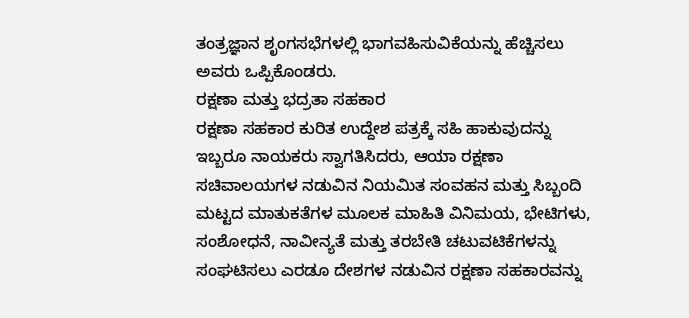ತಂತ್ರಜ್ಞಾನ ಶೃಂಗಸಭೆಗಳಲ್ಲಿ ಭಾಗವಹಿಸುವಿಕೆಯನ್ನು ಹೆಚ್ಚಿಸಲು ಅವರು ಒಪ್ಪಿಕೊಂಡರು.
ರಕ್ಷಣಾ ಮತ್ತು ಭದ್ರತಾ ಸಹಕಾರ
ರಕ್ಷಣಾ ಸಹಕಾರ ಕುರಿತ ಉದ್ದೇಶ ಪತ್ರಕ್ಕೆ ಸಹಿ ಹಾಕುವುದನ್ನು ಇಬ್ಬರೂ ನಾಯಕರು ಸ್ವಾಗತಿಸಿದರು, ಆಯಾ ರಕ್ಷಣಾ ಸಚಿವಾಲಯಗಳ ನಡುವಿನ ನಿಯಮಿತ ಸಂವಹನ ಮತ್ತು ಸಿಬ್ಬಂದಿ ಮಟ್ಟದ ಮಾತುಕತೆಗಳ ಮೂಲಕ ಮಾಹಿತಿ ವಿನಿಮಯ, ಭೇಟಿಗಳು, ಸಂಶೋಧನೆ, ನಾವೀನ್ಯತೆ ಮತ್ತು ತರಬೇತಿ ಚಟುವಟಿಕೆಗಳನ್ನು ಸಂಘಟಿಸಲು ಎರಡೂ ದೇಶಗಳ ನಡುವಿನ ರಕ್ಷಣಾ ಸಹಕಾರವನ್ನು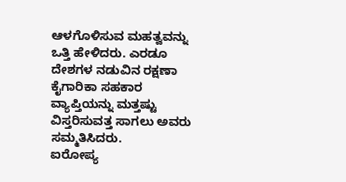ಆಳಗೊಳಿಸುವ ಮಹತ್ವವನ್ನು ಒತ್ತಿ ಹೇಳಿದರು. ಎರಡೂ ದೇಶಗಳ ನಡುವಿನ ರಕ್ಷಣಾ ಕೈಗಾರಿಕಾ ಸಹಕಾರ ವ್ಯಾಪ್ತಿಯನ್ನು ಮತ್ತಷ್ಟು ವಿಸ್ತರಿಸುವತ್ತ ಸಾಗಲು ಅವರು ಸಮ್ಮತಿಸಿದರು.
ಐರೋಪ್ಯ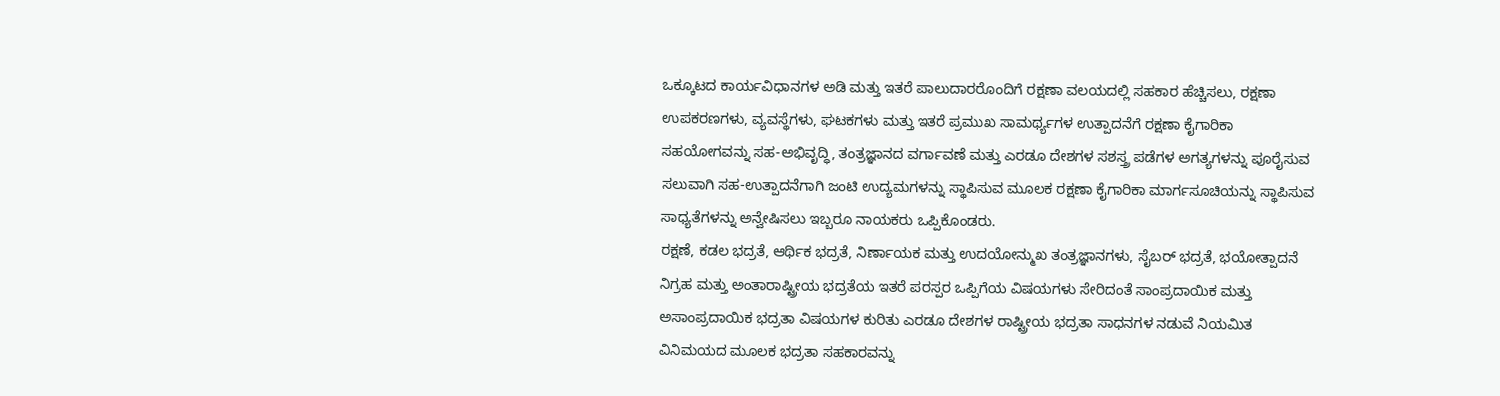ಒಕ್ಕೂಟದ ಕಾರ್ಯವಿಧಾನಗಳ ಅಡಿ ಮತ್ತು ಇತರೆ ಪಾಲುದಾರರೊಂದಿಗೆ ರಕ್ಷಣಾ ವಲಯದಲ್ಲಿ ಸಹಕಾರ ಹೆಚ್ಚಿಸಲು, ರಕ್ಷಣಾ ಉಪಕರಣಗಳು, ವ್ಯವಸ್ಥೆಗಳು, ಘಟಕಗಳು ಮತ್ತು ಇತರೆ ಪ್ರಮುಖ ಸಾಮರ್ಥ್ಯಗಳ ಉತ್ಪಾದನೆಗೆ ರಕ್ಷಣಾ ಕೈಗಾರಿಕಾ ಸಹಯೋಗವನ್ನು ಸಹ-ಅಭಿವೃದ್ಧಿ, ತಂತ್ರಜ್ಞಾನದ ವರ್ಗಾವಣೆ ಮತ್ತು ಎರಡೂ ದೇಶಗಳ ಸಶಸ್ತ್ರ ಪಡೆಗಳ ಅಗತ್ಯಗಳನ್ನು ಪೂರೈಸುವ ಸಲುವಾಗಿ ಸಹ-ಉತ್ಪಾದನೆಗಾಗಿ ಜಂಟಿ ಉದ್ಯಮಗಳನ್ನು ಸ್ಥಾಪಿಸುವ ಮೂಲಕ ರಕ್ಷಣಾ ಕೈಗಾರಿಕಾ ಮಾರ್ಗಸೂಚಿಯನ್ನು ಸ್ಥಾಪಿಸುವ ಸಾಧ್ಯತೆಗಳನ್ನು ಅನ್ವೇಷಿಸಲು ಇಬ್ಬರೂ ನಾಯಕರು ಒಪ್ಪಿಕೊಂಡರು.
ರಕ್ಷಣೆ, ಕಡಲ ಭದ್ರತೆ, ಆರ್ಥಿಕ ಭದ್ರತೆ, ನಿರ್ಣಾಯಕ ಮತ್ತು ಉದಯೋನ್ಮುಖ ತಂತ್ರಜ್ಞಾನಗಳು, ಸೈಬರ್ ಭದ್ರತೆ, ಭಯೋತ್ಪಾದನೆ ನಿಗ್ರಹ ಮತ್ತು ಅಂತಾರಾಷ್ಟ್ರೀಯ ಭದ್ರತೆಯ ಇತರೆ ಪರಸ್ಪರ ಒಪ್ಪಿಗೆಯ ವಿಷಯಗಳು ಸೇರಿದಂತೆ ಸಾಂಪ್ರದಾಯಿಕ ಮತ್ತು ಅಸಾಂಪ್ರದಾಯಿಕ ಭದ್ರತಾ ವಿಷಯಗಳ ಕುರಿತು ಎರಡೂ ದೇಶಗಳ ರಾಷ್ಟ್ರೀಯ ಭದ್ರತಾ ಸಾಧನಗಳ ನಡುವೆ ನಿಯಮಿತ ವಿನಿಮಯದ ಮೂಲಕ ಭದ್ರತಾ ಸಹಕಾರವನ್ನು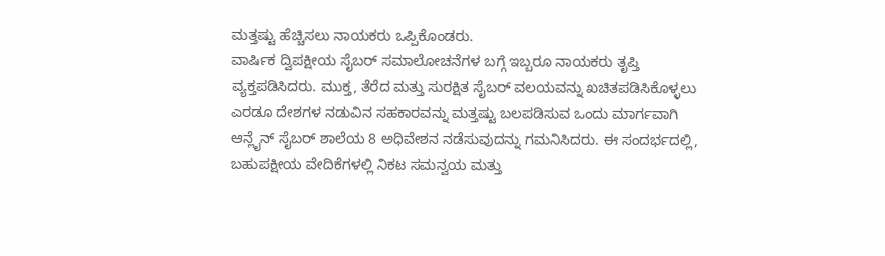ಮತ್ತಷ್ಟು ಹೆಚ್ಚಿಸಲು ನಾಯಕರು ಒಪ್ಪಿಕೊಂಡರು.
ವಾರ್ಷಿಕ ದ್ವಿಪಕ್ಷೀಯ ಸೈಬರ್ ಸಮಾಲೋಚನೆಗಳ ಬಗ್ಗೆ ಇಬ್ಬರೂ ನಾಯಕರು ತೃಪ್ತಿ ವ್ಯಕ್ತಪಡಿಸಿದರು. ಮುಕ್ತ, ತೆರೆದ ಮತ್ತು ಸುರಕ್ಷಿತ ಸೈಬರ್ ವಲಯವನ್ನು ಖಚಿತಪಡಿಸಿಕೊಳ್ಳಲು ಎರಡೂ ದೇಶಗಳ ನಡುವಿನ ಸಹಕಾರವನ್ನು ಮತ್ತಷ್ಟು ಬಲಪಡಿಸುವ ಒಂದು ಮಾರ್ಗವಾಗಿ ಆನ್ಲೈನ್ ಸೈಬರ್ ಶಾಲೆಯ 8 ಅಧಿವೇಶನ ನಡೆಸುವುದನ್ನು ಗಮನಿಸಿದರು. ಈ ಸಂದರ್ಭದಲ್ಲಿ, ಬಹುಪಕ್ಷೀಯ ವೇದಿಕೆಗಳಲ್ಲಿ ನಿಕಟ ಸಮನ್ವಯ ಮತ್ತು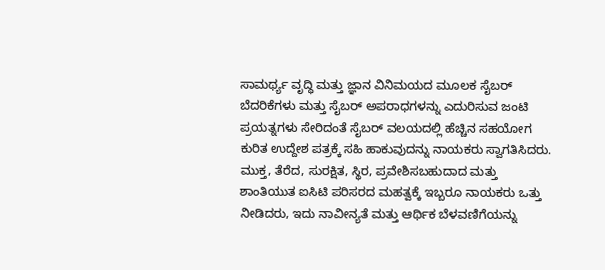ಸಾಮರ್ಥ್ಯ ವೃದ್ಧಿ ಮತ್ತು ಜ್ಞಾನ ವಿನಿಮಯದ ಮೂಲಕ ಸೈಬರ್ ಬೆದರಿಕೆಗಳು ಮತ್ತು ಸೈಬರ್ ಅಪರಾಧಗಳನ್ನು ಎದುರಿಸುವ ಜಂಟಿ ಪ್ರಯತ್ನಗಳು ಸೇರಿದಂತೆ ಸೈಬರ್ ವಲಯದಲ್ಲಿ ಹೆಚ್ಚಿನ ಸಹಯೋಗ ಕುರಿತ ಉದ್ದೇಶ ಪತ್ರಕ್ಕೆ ಸಹಿ ಹಾಕುವುದನ್ನು ನಾಯಕರು ಸ್ವಾಗತಿಸಿದರು.
ಮುಕ್ತ, ತೆರೆದ, ಸುರಕ್ಷಿತ, ಸ್ಥಿರ, ಪ್ರವೇಶಿಸಬಹುದಾದ ಮತ್ತು ಶಾಂತಿಯುತ ಐಸಿಟಿ ಪರಿಸರದ ಮಹತ್ವಕ್ಕೆ ಇಬ್ಬರೂ ನಾಯಕರು ಒತ್ತು ನೀಡಿದರು, ಇದು ನಾವೀನ್ಯತೆ ಮತ್ತು ಆರ್ಥಿಕ ಬೆಳವಣಿಗೆಯನ್ನು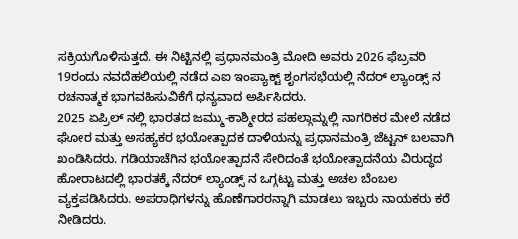ಸಕ್ರಿಯಗೊಳಿಸುತ್ತದೆ. ಈ ನಿಟ್ಟಿನಲ್ಲಿ ಪ್ರಧಾನಮಂತ್ರಿ ಮೋದಿ ಅವರು 2026 ಫೆಬ್ರವರಿ 19ರಂದು ನವದೆಹಲಿಯಲ್ಲಿ ನಡೆದ ಎಐ ಇಂಪ್ಯಾಕ್ಟ್ ಶೃಂಗಸಭೆಯಲ್ಲಿ ನೆದರ್ ಲ್ಯಾಂಡ್ಸ್ ನ ರಚನಾತ್ಮಕ ಭಾಗವಹಿಸುವಿಕೆಗೆ ಧನ್ಯವಾದ ಅರ್ಪಿಸಿದರು.
2025 ಏಪ್ರಿಲ್ ನಲ್ಲಿ ಭಾರತದ ಜಮ್ಮು-ಕಾಶ್ಮೀರದ ಪಹಲ್ಗಾಮ್ನಲ್ಲಿ ನಾಗರಿಕರ ಮೇಲೆ ನಡೆದ ಘೋರ ಮತ್ತು ಅಸಹ್ಯಕರ ಭಯೋತ್ಪಾದಕ ದಾಳಿಯನ್ನು ಪ್ರಧಾನಮಂತ್ರಿ ಜೆಟ್ಟನ್ ಬಲವಾಗಿ ಖಂಡಿಸಿದರು. ಗಡಿಯಾಚೆಗಿನ ಭಯೋತ್ಪಾದನೆ ಸೇರಿದಂತೆ ಭಯೋತ್ಪಾದನೆಯ ವಿರುದ್ಧದ ಹೋರಾಟದಲ್ಲಿ ಭಾರತಕ್ಕೆ ನೆದರ್ ಲ್ಯಾಂಡ್ಸ್ ನ ಒಗ್ಗಟ್ಟು ಮತ್ತು ಅಚಲ ಬೆಂಬಲ ವ್ಯಕ್ತಪಡಿಸಿದರು. ಅಪರಾಧಿಗಳನ್ನು ಹೊಣೆಗಾರರನ್ನಾಗಿ ಮಾಡಲು ಇಬ್ಬರು ನಾಯಕರು ಕರೆ ನೀಡಿದರು.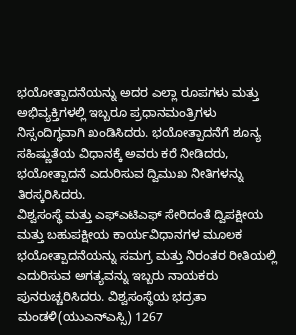ಭಯೋತ್ಪಾದನೆಯನ್ನು ಅದರ ಎಲ್ಲಾ ರೂಪಗಳು ಮತ್ತು ಅಭಿವ್ಯಕ್ತಿಗಳಲ್ಲಿ ಇಬ್ಬರೂ ಪ್ರಧಾನಮಂತ್ರಿಗಳು ನಿಸ್ಸಂದಿಗ್ಧವಾಗಿ ಖಂಡಿಸಿದರು. ಭಯೋತ್ಪಾದನೆಗೆ ಶೂನ್ಯ ಸಹಿಷ್ಣುತೆಯ ವಿಧಾನಕ್ಕೆ ಅವರು ಕರೆ ನೀಡಿದರು, ಭಯೋತ್ಪಾದನೆ ಎದುರಿಸುವ ದ್ವಿಮುಖ ನೀತಿಗಳನ್ನು ತಿರಸ್ಕರಿಸಿದರು.
ವಿಶ್ವಸಂಸ್ಥೆ ಮತ್ತು ಎಫ್ಎಟಿಎಫ್ ಸೇರಿದಂತೆ ದ್ವಿಪಕ್ಷೀಯ ಮತ್ತು ಬಹುಪಕ್ಷೀಯ ಕಾರ್ಯವಿಧಾನಗಳ ಮೂಲಕ ಭಯೋತ್ಪಾದನೆಯನ್ನು ಸಮಗ್ರ ಮತ್ತು ನಿರಂತರ ರೀತಿಯಲ್ಲಿ ಎದುರಿಸುವ ಅಗತ್ಯವನ್ನು ಇಬ್ಬರು ನಾಯಕರು ಪುನರುಚ್ಚರಿಸಿದರು. ವಿಶ್ವಸಂಸ್ಥೆಯ ಭದ್ರತಾ ಮಂಡಳಿ(ಯುಎನ್ಎಸ್ಸಿ) 1267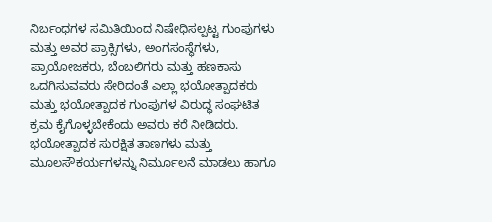ನಿರ್ಬಂಧಗಳ ಸಮಿತಿಯಿಂದ ನಿಷೇಧಿಸಲ್ಪಟ್ಟ ಗುಂಪುಗಳು ಮತ್ತು ಅವರ ಪ್ರಾಕ್ಸಿಗಳು, ಅಂಗಸಂಸ್ಥೆಗಳು, ಪ್ರಾಯೋಜಕರು, ಬೆಂಬಲಿಗರು ಮತ್ತು ಹಣಕಾಸು ಒದಗಿಸುವವರು ಸೇರಿದಂತೆ ಎಲ್ಲಾ ಭಯೋತ್ಪಾದಕರು ಮತ್ತು ಭಯೋತ್ಪಾದಕ ಗುಂಪುಗಳ ವಿರುದ್ಧ ಸಂಘಟಿತ ಕ್ರಮ ಕೈಗೊಳ್ಳಬೇಕೆಂದು ಅವರು ಕರೆ ನೀಡಿದರು. ಭಯೋತ್ಪಾದಕ ಸುರಕ್ಷಿತ ತಾಣಗಳು ಮತ್ತು ಮೂಲಸೌಕರ್ಯಗಳನ್ನು ನಿರ್ಮೂಲನೆ ಮಾಡಲು ಹಾಗೂ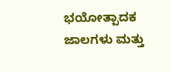ಭಯೋತ್ಪಾದಕ ಜಾಲಗಳು ಮತ್ತು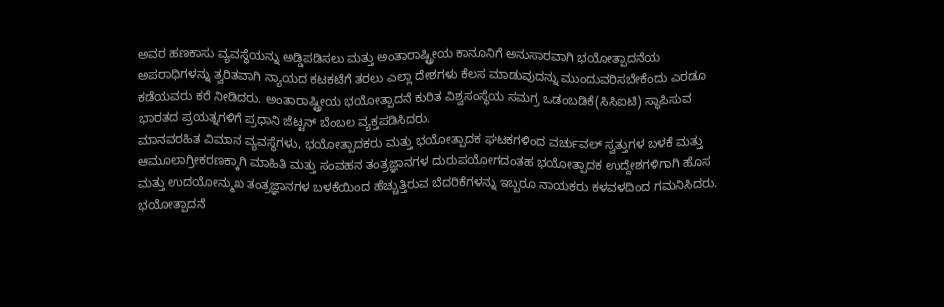ಅವರ ಹಣಕಾಸು ವ್ಯವಸ್ಥೆಯನ್ನು ಅಡ್ಡಿಪಡಿಸಲು ಮತ್ತು ಅಂತಾರಾಷ್ಟ್ರೀಯ ಕಾನೂನಿಗೆ ಅನುಸಾರವಾಗಿ ಭಯೋತ್ಪಾದನೆಯ ಅಪರಾಧಿಗಳನ್ನು ತ್ವರಿತವಾಗಿ ನ್ಯಾಯದ ಕಟಕಟೆಗೆ ತರಲು ಎಲ್ಲಾ ದೇಶಗಳು ಕೆಲಸ ಮಾಡುವುದನ್ನು ಮುಂದುವರಿಸಬೇಕೆಂದು ಎರಡೂ ಕಡೆಯವರು ಕರೆ ನೀಡಿದರು. ಅಂತಾರಾಷ್ಟ್ರೀಯ ಭಯೋತ್ಪಾದನೆ ಕುರಿತ ವಿಶ್ವಸಂಸ್ಥೆಯ ಸಮಗ್ರ ಒಡಂಬಡಿಕೆ(ಸಿಸಿಐಟಿ) ಸ್ಥಾಪಿಸುವ ಭಾರತದ ಪ್ರಯತ್ನಗಳಿಗೆ ಪ್ರಧಾನಿ ಜೆಟ್ಟನ್ ಬೆಂಬಲ ವ್ಯಕ್ತಪಡಿಸಿದರು.
ಮಾನವರಹಿತ ವಿಮಾನ ವ್ಯವಸ್ಥೆಗಳು, ಭಯೋತ್ಪಾದಕರು ಮತ್ತು ಭಯೋತ್ಪಾದಕ ಘಟಕಗಳಿಂದ ವರ್ಚುವಲ್ ಸ್ವತ್ತುಗಳ ಬಳಕೆ ಮತ್ತು ಆಮೂಲಾಗ್ರೀಕರಣಕ್ಕಾಗಿ ಮಾಹಿತಿ ಮತ್ತು ಸಂವಹನ ತಂತ್ರಜ್ಞಾನಗಳ ದುರುಪಯೋಗದಂತಹ ಭಯೋತ್ಪಾದಕ ಉದ್ದೇಶಗಳಿಗಾಗಿ ಹೊಸ ಮತ್ತು ಉದಯೋನ್ಮುಖ ತಂತ್ರಜ್ಞಾನಗಳ ಬಳಕೆಯಿಂದ ಹೆಚ್ಚುತ್ತಿರುವ ಬೆದರಿಕೆಗಳನ್ನು ಇಬ್ಬರೂ ನಾಯಕರು ಕಳವಳದಿಂದ ಗಮನಿಸಿದರು.
ಭಯೋತ್ಪಾದನೆ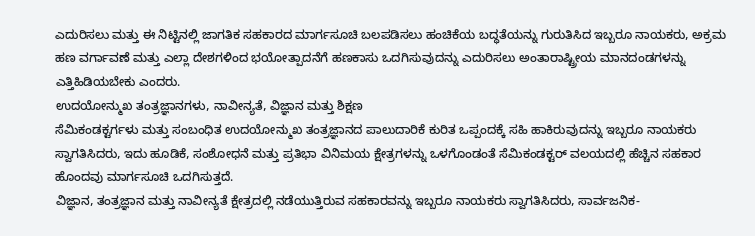ಎದುರಿಸಲು ಮತ್ತು ಈ ನಿಟ್ಟಿನಲ್ಲಿ ಜಾಗತಿಕ ಸಹಕಾರದ ಮಾರ್ಗಸೂಚಿ ಬಲಪಡಿಸಲು ಹಂಚಿಕೆಯ ಬದ್ಧತೆಯನ್ನು ಗುರುತಿಸಿದ ಇಬ್ಬರೂ ನಾಯಕರು, ಅಕ್ರಮ ಹಣ ವರ್ಗಾವಣೆ ಮತ್ತು ಎಲ್ಲಾ ದೇಶಗಳಿಂದ ಭಯೋತ್ಪಾದನೆಗೆ ಹಣಕಾಸು ಒದಗಿಸುವುದನ್ನು ಎದುರಿಸಲು ಅಂತಾರಾಷ್ಟ್ರೀಯ ಮಾನದಂಡಗಳನ್ನು ಎತ್ತಿಹಿಡಿಯಬೇಕು ಎಂದರು.
ಉದಯೋನ್ಮುಖ ತಂತ್ರಜ್ಞಾನಗಳು, ನಾವೀನ್ಯತೆ, ವಿಜ್ಞಾನ ಮತ್ತು ಶಿಕ್ಷಣ
ಸೆಮಿಕಂಡಕ್ಟರ್ಗಳು ಮತ್ತು ಸಂಬಂಧಿತ ಉದಯೋನ್ಮುಖ ತಂತ್ರಜ್ಞಾನದ ಪಾಲುದಾರಿಕೆ ಕುರಿತ ಒಪ್ಪಂದಕ್ಕೆ ಸಹಿ ಹಾಕಿರುವುದನ್ನು ಇಬ್ಬರೂ ನಾಯಕರು ಸ್ವಾಗತಿಸಿದರು, ಇದು ಹೂಡಿಕೆ, ಸಂಶೋಧನೆ ಮತ್ತು ಪ್ರತಿಭಾ ವಿನಿಮಯ ಕ್ಷೇತ್ರಗಳನ್ನು ಒಳಗೊಂಡಂತೆ ಸೆಮಿಕಂಡಕ್ಟರ್ ವಲಯದಲ್ಲಿ ಹೆಚ್ಚಿನ ಸಹಕಾರ ಹೊಂದವು ಮಾರ್ಗಸೂಚಿ ಒದಗಿಸುತ್ತದೆ.
ವಿಜ್ಞಾನ, ತಂತ್ರಜ್ಞಾನ ಮತ್ತು ನಾವೀನ್ಯತೆ ಕ್ಷೇತ್ರದಲ್ಲಿ ನಡೆಯುತ್ತಿರುವ ಸಹಕಾರವನ್ನು ಇಬ್ಬರೂ ನಾಯಕರು ಸ್ವಾಗತಿಸಿದರು, ಸಾರ್ವಜನಿಕ-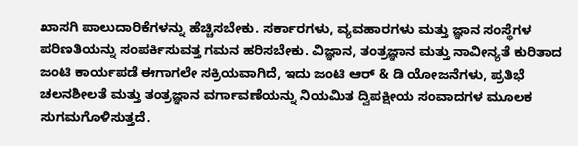ಖಾಸಗಿ ಪಾಲುದಾರಿಕೆಗಳನ್ನು ಹೆಚ್ಚಿಸಬೇಕು. ಸರ್ಕಾರಗಳು, ವ್ಯವಹಾರಗಳು ಮತ್ತು ಜ್ಞಾನ ಸಂಸ್ಥೆಗಳ ಪರಿಣತಿಯನ್ನು ಸಂಪರ್ಕಿಸುವತ್ತ ಗಮನ ಹರಿಸಬೇಕು. ವಿಜ್ಞಾನ, ತಂತ್ರಜ್ಞಾನ ಮತ್ತು ನಾವೀನ್ಯತೆ ಕುರಿತಾದ ಜಂಟಿ ಕಾರ್ಯಪಡೆ ಈಗಾಗಲೇ ಸಕ್ರಿಯವಾಗಿದೆ, ಇದು ಜಂಟಿ ಆರ್ & ಡಿ ಯೋಜನೆಗಳು, ಪ್ರತಿಭೆ ಚಲನಶೀಲತೆ ಮತ್ತು ತಂತ್ರಜ್ಞಾನ ವರ್ಗಾವಣೆಯನ್ನು ನಿಯಮಿತ ದ್ವಿಪಕ್ಷೀಯ ಸಂವಾದಗಳ ಮೂಲಕ ಸುಗಮಗೊಳಿಸುತ್ತದೆ.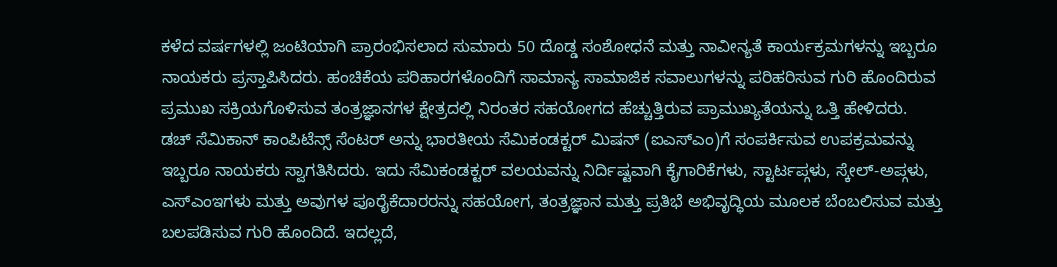ಕಳೆದ ವರ್ಷಗಳಲ್ಲಿ ಜಂಟಿಯಾಗಿ ಪ್ರಾರಂಭಿಸಲಾದ ಸುಮಾರು 50 ದೊಡ್ಡ ಸಂಶೋಧನೆ ಮತ್ತು ನಾವೀನ್ಯತೆ ಕಾರ್ಯಕ್ರಮಗಳನ್ನು ಇಬ್ಬರೂ ನಾಯಕರು ಪ್ರಸ್ತಾಪಿಸಿದರು. ಹಂಚಿಕೆಯ ಪರಿಹಾರಗಳೊಂದಿಗೆ ಸಾಮಾನ್ಯ ಸಾಮಾಜಿಕ ಸವಾಲುಗಳನ್ನು ಪರಿಹರಿಸುವ ಗುರಿ ಹೊಂದಿರುವ ಪ್ರಮುಖ ಸಕ್ರಿಯಗೊಳಿಸುವ ತಂತ್ರಜ್ಞಾನಗಳ ಕ್ಷೇತ್ರದಲ್ಲಿ ನಿರಂತರ ಸಹಯೋಗದ ಹೆಚ್ಚುತ್ತಿರುವ ಪ್ರಾಮುಖ್ಯತೆಯನ್ನು ಒತ್ತಿ ಹೇಳಿದರು.
ಡಚ್ ಸೆಮಿಕಾನ್ ಕಾಂಪಿಟೆನ್ಸ್ ಸೆಂಟರ್ ಅನ್ನು ಭಾರತೀಯ ಸೆಮಿಕಂಡಕ್ಟರ್ ಮಿಷನ್ (ಐಎಸ್ಎಂ)ಗೆ ಸಂಪರ್ಕಿಸುವ ಉಪಕ್ರಮವನ್ನು ಇಬ್ಬರೂ ನಾಯಕರು ಸ್ವಾಗತಿಸಿದರು. ಇದು ಸೆಮಿಕಂಡಕ್ಟರ್ ವಲಯವನ್ನು ನಿರ್ದಿಷ್ಟವಾಗಿ ಕೈಗಾರಿಕೆಗಳು, ಸ್ಟಾರ್ಟಪ್ಗಳು, ಸ್ಕೇಲ್-ಅಪ್ಗಳು, ಎಸ್ಎಂಇಗಳು ಮತ್ತು ಅವುಗಳ ಪೂರೈಕೆದಾರರನ್ನು ಸಹಯೋಗ, ತಂತ್ರಜ್ಞಾನ ಮತ್ತು ಪ್ರತಿಭೆ ಅಭಿವೃದ್ಧಿಯ ಮೂಲಕ ಬೆಂಬಲಿಸುವ ಮತ್ತು ಬಲಪಡಿಸುವ ಗುರಿ ಹೊಂದಿದೆ. ಇದಲ್ಲದೆ,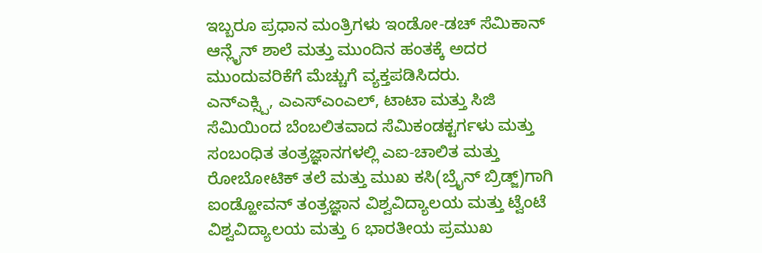ಇಬ್ಬರೂ ಪ್ರಧಾನ ಮಂತ್ರಿಗಳು ಇಂಡೋ-ಡಚ್ ಸೆಮಿಕಾನ್ ಆನ್ಲೈನ್ ಶಾಲೆ ಮತ್ತು ಮುಂದಿನ ಹಂತಕ್ಕೆ ಅದರ ಮುಂದುವರಿಕೆಗೆ ಮೆಚ್ಚುಗೆ ವ್ಯಕ್ತಪಡಿಸಿದರು.
ಎನ್ಎಕ್ಸ್ಪಿ, ಎಎಸ್ಎಂಎಲ್, ಟಾಟಾ ಮತ್ತು ಸಿಜಿ ಸೆಮಿಯಿಂದ ಬೆಂಬಲಿತವಾದ ಸೆಮಿಕಂಡಕ್ಟರ್ಗಳು ಮತ್ತು ಸಂಬಂಧಿತ ತಂತ್ರಜ್ಞಾನಗಳಲ್ಲಿ ಎಐ-ಚಾಲಿತ ಮತ್ತು ರೋಬೋಟಿಕ್ ತಲೆ ಮತ್ತು ಮುಖ ಕಸಿ(ಬ್ರೈನ್ ಬ್ರಿಡ್ಜ್)ಗಾಗಿ ಐಂಡ್ಹೋವನ್ ತಂತ್ರಜ್ಞಾನ ವಿಶ್ವವಿದ್ಯಾಲಯ ಮತ್ತು ಟ್ವೆಂಟೆ ವಿಶ್ವವಿದ್ಯಾಲಯ ಮತ್ತು 6 ಭಾರತೀಯ ಪ್ರಮುಖ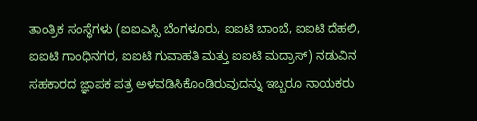ತಾಂತ್ರಿಕ ಸಂಸ್ಥೆಗಳು (ಐಐಎಸ್ಸಿ ಬೆಂಗಳೂರು, ಐಐಟಿ ಬಾಂಬೆ, ಐಐಟಿ ದೆಹಲಿ, ಐಐಟಿ ಗಾಂಧಿನಗರ, ಐಐಟಿ ಗುವಾಹತಿ ಮತ್ತು ಐಐಟಿ ಮದ್ರಾಸ್) ನಡುವಿನ ಸಹಕಾರದ ಜ್ಞಾಪಕ ಪತ್ರ ಅಳವಡಿಸಿಕೊಂಡಿರುವುದನ್ನು ಇಬ್ಬರೂ ನಾಯಕರು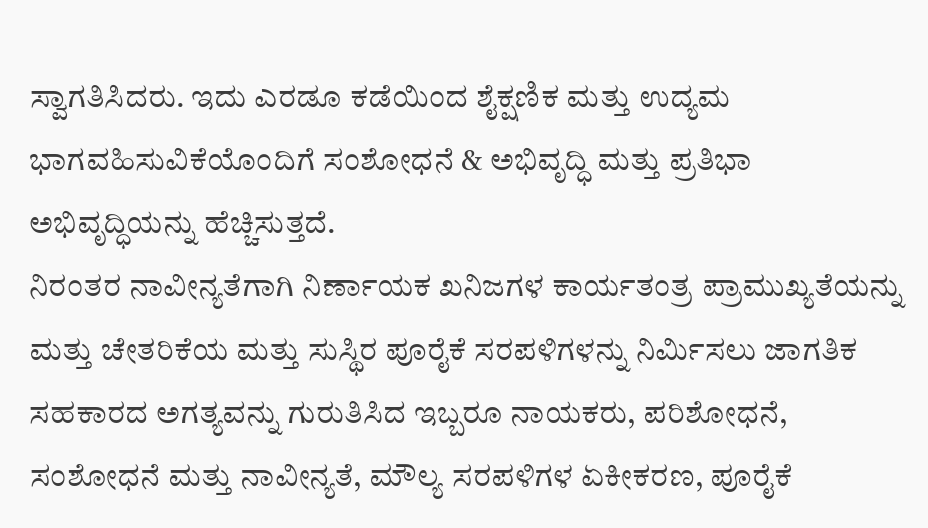ಸ್ವಾಗತಿಸಿದರು. ಇದು ಎರಡೂ ಕಡೆಯಿಂದ ಶೈಕ್ಷಣಿಕ ಮತ್ತು ಉದ್ಯಮ ಭಾಗವಹಿಸುವಿಕೆಯೊಂದಿಗೆ ಸಂಶೋಧನೆ & ಅಭಿವೃದ್ಧಿ ಮತ್ತು ಪ್ರತಿಭಾ ಅಭಿವೃದ್ಧಿಯನ್ನು ಹೆಚ್ಚಿಸುತ್ತದೆ.
ನಿರಂತರ ನಾವೀನ್ಯತೆಗಾಗಿ ನಿರ್ಣಾಯಕ ಖನಿಜಗಳ ಕಾರ್ಯತಂತ್ರ ಪ್ರಾಮುಖ್ಯತೆಯನ್ನು ಮತ್ತು ಚೇತರಿಕೆಯ ಮತ್ತು ಸುಸ್ಥಿರ ಪೂರೈಕೆ ಸರಪಳಿಗಳನ್ನು ನಿರ್ಮಿಸಲು ಜಾಗತಿಕ ಸಹಕಾರದ ಅಗತ್ಯವನ್ನು ಗುರುತಿಸಿದ ಇಬ್ಬರೂ ನಾಯಕರು, ಪರಿಶೋಧನೆ, ಸಂಶೋಧನೆ ಮತ್ತು ನಾವೀನ್ಯತೆ, ಮೌಲ್ಯ ಸರಪಳಿಗಳ ಏಕೀಕರಣ, ಪೂರೈಕೆ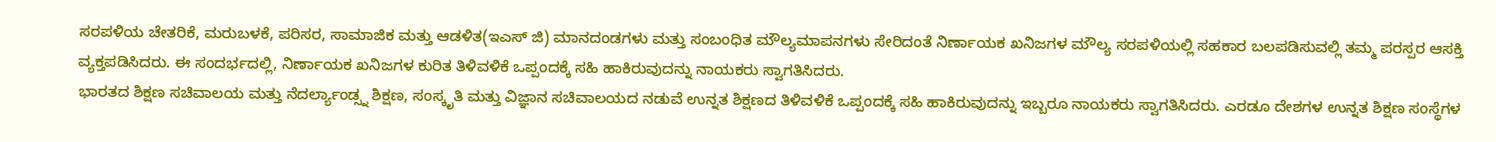ಸರಪಳಿಯ ಚೇತರಿಕೆ, ಮರುಬಳಕೆ, ಪರಿಸರ, ಸಾಮಾಜಿಕ ಮತ್ತು ಆಡಳಿತ(ಇಎಸ್ ಜಿ) ಮಾನದಂಡಗಳು ಮತ್ತು ಸಂಬಂಧಿತ ಮೌಲ್ಯಮಾಪನಗಳು ಸೇರಿದಂತೆ ನಿರ್ಣಾಯಕ ಖನಿಜಗಳ ಮೌಲ್ಯ ಸರಪಳಿಯಲ್ಲಿ ಸಹಕಾರ ಬಲಪಡಿಸುವಲ್ಲಿ ತಮ್ಮ ಪರಸ್ಪರ ಆಸಕ್ತಿ ವ್ಯಕ್ತಪಡಿಸಿದರು. ಈ ಸಂದರ್ಭದಲ್ಲಿ, ನಿರ್ಣಾಯಕ ಖನಿಜಗಳ ಕುರಿತ ತಿಳಿವಳಿಕೆ ಒಪ್ಪಂದಕ್ಕೆ ಸಹಿ ಹಾಕಿರುವುದನ್ನು ನಾಯಕರು ಸ್ವಾಗತಿಸಿದರು.
ಭಾರತದ ಶಿಕ್ಷಣ ಸಚಿವಾಲಯ ಮತ್ತು ನೆದರ್ಲ್ಯಾಂಡ್ಸ್ನ ಶಿಕ್ಷಣ, ಸಂಸ್ಕೃತಿ ಮತ್ತು ವಿಜ್ಞಾನ ಸಚಿವಾಲಯದ ನಡುವೆ ಉನ್ನತ ಶಿಕ್ಷಣದ ತಿಳಿವಳಿಕೆ ಒಪ್ಪಂದಕ್ಕೆ ಸಹಿ ಹಾಕಿರುವುದನ್ನು ಇಬ್ಬರೂ ನಾಯಕರು ಸ್ವಾಗತಿಸಿದರು. ಎರಡೂ ದೇಶಗಳ ಉನ್ನತ ಶಿಕ್ಷಣ ಸಂಸ್ಥೆಗಳ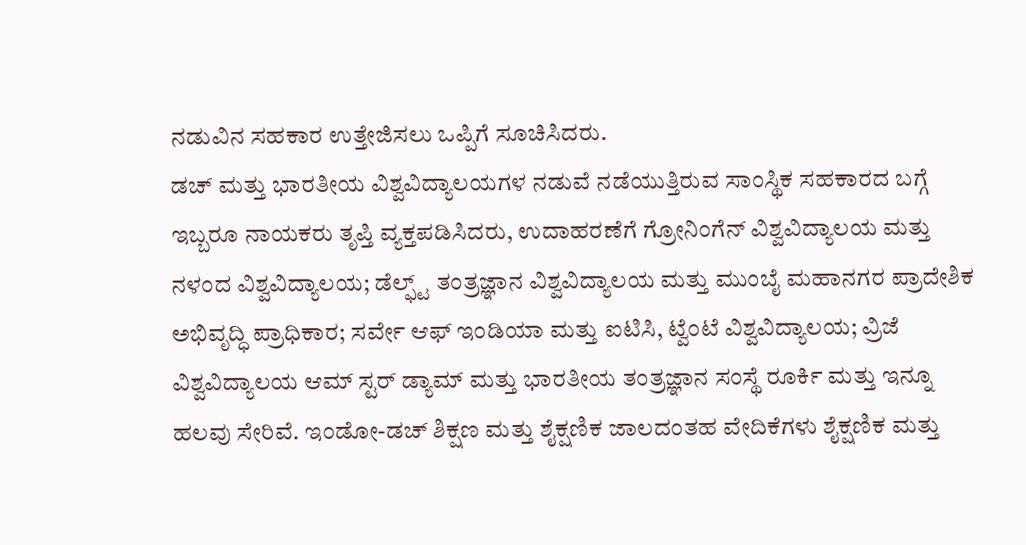ನಡುವಿನ ಸಹಕಾರ ಉತ್ತೇಜಿಸಲು ಒಪ್ಪಿಗೆ ಸೂಚಿಸಿದರು.
ಡಚ್ ಮತ್ತು ಭಾರತೀಯ ವಿಶ್ವವಿದ್ಯಾಲಯಗಳ ನಡುವೆ ನಡೆಯುತ್ತಿರುವ ಸಾಂಸ್ಥಿಕ ಸಹಕಾರದ ಬಗ್ಗೆ ಇಬ್ಬರೂ ನಾಯಕರು ತೃಪ್ತಿ ವ್ಯಕ್ತಪಡಿಸಿದರು, ಉದಾಹರಣೆಗೆ ಗ್ರೋನಿಂಗೆನ್ ವಿಶ್ವವಿದ್ಯಾಲಯ ಮತ್ತು ನಳಂದ ವಿಶ್ವವಿದ್ಯಾಲಯ; ಡೆಲ್ಫ್ಟ್ ತಂತ್ರಜ್ಞಾನ ವಿಶ್ವವಿದ್ಯಾಲಯ ಮತ್ತು ಮುಂಬೈ ಮಹಾನಗರ ಪ್ರಾದೇಶಿಕ ಅಭಿವೃದ್ಧಿ ಪ್ರಾಧಿಕಾರ; ಸರ್ವೇ ಆಫ್ ಇಂಡಿಯಾ ಮತ್ತು ಐಟಿಸಿ, ಟ್ವೆಂಟೆ ವಿಶ್ವವಿದ್ಯಾಲಯ; ವ್ರಿಜೆ ವಿಶ್ವವಿದ್ಯಾಲಯ ಆಮ್ ಸ್ಟರ್ ಡ್ಯಾಮ್ ಮತ್ತು ಭಾರತೀಯ ತಂತ್ರಜ್ಞಾನ ಸಂಸ್ಥೆ ರೂರ್ಕಿ ಮತ್ತು ಇನ್ನೂ ಹಲವು ಸೇರಿವೆ. ಇಂಡೋ-ಡಚ್ ಶಿಕ್ಷಣ ಮತ್ತು ಶೈಕ್ಷಣಿಕ ಜಾಲದಂತಹ ವೇದಿಕೆಗಳು ಶೈಕ್ಷಣಿಕ ಮತ್ತು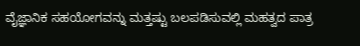ವೈಜ್ಞಾನಿಕ ಸಹಯೋಗವನ್ನು ಮತ್ತಷ್ಟು ಬಲಪಡಿಸುವಲ್ಲಿ ಮಹತ್ವದ ಪಾತ್ರ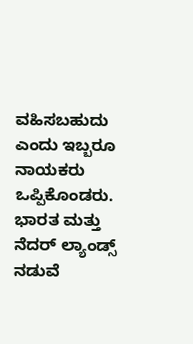ವಹಿಸಬಹುದು ಎಂದು ಇಬ್ಬರೂ ನಾಯಕರು ಒಪ್ಪಿಕೊಂಡರು.
ಭಾರತ ಮತ್ತು ನೆದರ್ ಲ್ಯಾಂಡ್ಸ್ ನಡುವೆ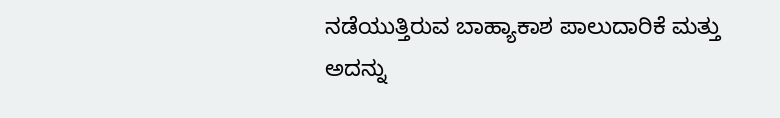ನಡೆಯುತ್ತಿರುವ ಬಾಹ್ಯಾಕಾಶ ಪಾಲುದಾರಿಕೆ ಮತ್ತು ಅದನ್ನು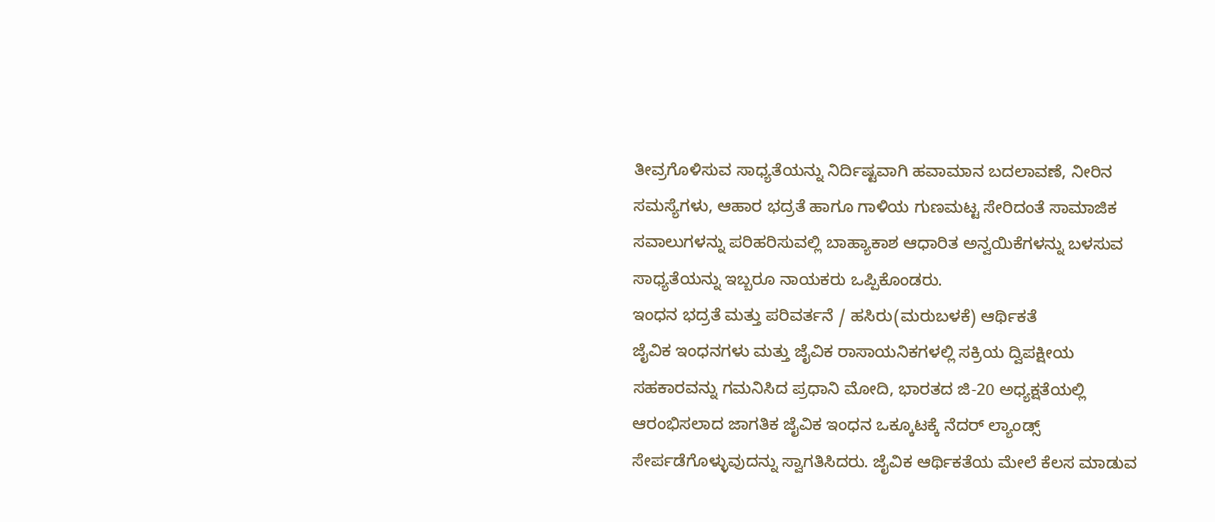ತೀವ್ರಗೊಳಿಸುವ ಸಾಧ್ಯತೆಯನ್ನು ನಿರ್ದಿಷ್ಟವಾಗಿ ಹವಾಮಾನ ಬದಲಾವಣೆ, ನೀರಿನ ಸಮಸ್ಯೆಗಳು, ಆಹಾರ ಭದ್ರತೆ ಹಾಗೂ ಗಾಳಿಯ ಗುಣಮಟ್ಟ ಸೇರಿದಂತೆ ಸಾಮಾಜಿಕ ಸವಾಲುಗಳನ್ನು ಪರಿಹರಿಸುವಲ್ಲಿ ಬಾಹ್ಯಾಕಾಶ ಆಧಾರಿತ ಅನ್ವಯಿಕೆಗಳನ್ನು ಬಳಸುವ ಸಾಧ್ಯತೆಯನ್ನು ಇಬ್ಬರೂ ನಾಯಕರು ಒಪ್ಪಿಕೊಂಡರು.
ಇಂಧನ ಭದ್ರತೆ ಮತ್ತು ಪರಿವರ್ತನೆ / ಹಸಿರು(ಮರುಬಳಕೆ) ಆರ್ಥಿಕತೆ
ಜೈವಿಕ ಇಂಧನಗಳು ಮತ್ತು ಜೈವಿಕ ರಾಸಾಯನಿಕಗಳಲ್ಲಿ ಸಕ್ರಿಯ ದ್ವಿಪಕ್ಷೀಯ ಸಹಕಾರವನ್ನು ಗಮನಿಸಿದ ಪ್ರಧಾನಿ ಮೋದಿ, ಭಾರತದ ಜಿ-20 ಅಧ್ಯಕ್ಷತೆಯಲ್ಲಿ ಆರಂಭಿಸಲಾದ ಜಾಗತಿಕ ಜೈವಿಕ ಇಂಧನ ಒಕ್ಕೂಟಕ್ಕೆ ನೆದರ್ ಲ್ಯಾಂಡ್ಸ್ ಸೇರ್ಪಡೆಗೊಳ್ಳುವುದನ್ನು ಸ್ವಾಗತಿಸಿದರು. ಜೈವಿಕ ಆರ್ಥಿಕತೆಯ ಮೇಲೆ ಕೆಲಸ ಮಾಡುವ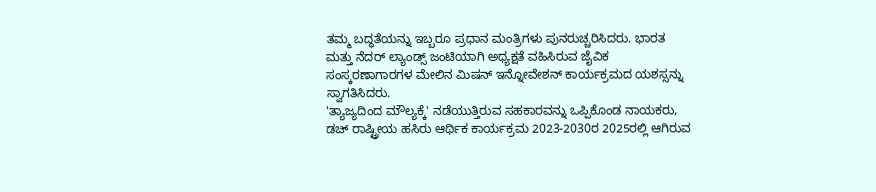ತಮ್ಮ ಬದ್ಧತೆಯನ್ನು ಇಬ್ಬರೂ ಪ್ರಧಾನ ಮಂತ್ರಿಗಳು ಪುನರುಚ್ಚರಿಸಿದರು. ಭಾರತ ಮತ್ತು ನೆದರ್ ಲ್ಯಾಂಡ್ಸ್ ಜಂಟಿಯಾಗಿ ಅಧ್ಯಕ್ಷತೆ ವಹಿಸಿರುವ ಜೈವಿಕ ಸಂಸ್ಕರಣಾಗಾರಗಳ ಮೇಲಿನ ಮಿಷನ್ ಇನ್ನೋವೇಶನ್ ಕಾರ್ಯಕ್ರಮದ ಯಶಸ್ಸನ್ನು ಸ್ವಾಗತಿಸಿದರು.
'ತ್ಯಾಜ್ಯದಿಂದ ಮೌಲ್ಯಕ್ಕೆ' ನಡೆಯುತ್ತಿರುವ ಸಹಕಾರವನ್ನು ಒಪ್ಪಿಕೊಂಡ ನಾಯಕರು, ಡಚ್ ರಾಷ್ಟ್ರೀಯ ಹಸಿರು ಆರ್ಥಿಕ ಕಾರ್ಯಕ್ರಮ 2023-2030ರ 2025ರಲ್ಲಿ ಆಗಿರುವ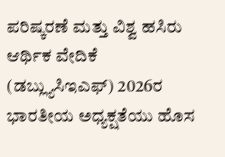ಪರಿಷ್ಕರಣೆ ಮತ್ತು ವಿಶ್ವ ಹಸಿರು ಆರ್ಥಿಕ ವೇದಿಕೆ (ಡಬ್ಲ್ಯುಸಿಇಎಫ್) 2026ರ ಭಾರತೀಯ ಅಧ್ಯಕ್ಷತೆಯು ಹೊಸ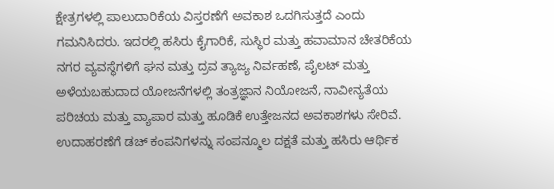ಕ್ಷೇತ್ರಗಳಲ್ಲಿ ಪಾಲುದಾರಿಕೆಯ ವಿಸ್ತರಣೆಗೆ ಅವಕಾಶ ಒದಗಿಸುತ್ತದೆ ಎಂದು ಗಮನಿಸಿದರು. ಇದರಲ್ಲಿ ಹಸಿರು ಕೈಗಾರಿಕೆ, ಸುಸ್ಥಿರ ಮತ್ತು ಹವಾಮಾನ ಚೇತರಿಕೆಯ ನಗರ ವ್ಯವಸ್ಥೆಗಳಿಗೆ ಘನ ಮತ್ತು ದ್ರವ ತ್ಯಾಜ್ಯ ನಿರ್ವಹಣೆ, ಪೈಲಟ್ ಮತ್ತು ಅಳೆಯಬಹುದಾದ ಯೋಜನೆಗಳಲ್ಲಿ ತಂತ್ರಜ್ಞಾನ ನಿಯೋಜನೆ, ನಾವೀನ್ಯತೆಯ ಪರಿಚಯ ಮತ್ತು ವ್ಯಾಪಾರ ಮತ್ತು ಹೂಡಿಕೆ ಉತ್ತೇಜನದ ಅವಕಾಶಗಳು ಸೇರಿವೆ. ಉದಾಹರಣೆಗೆ ಡಚ್ ಕಂಪನಿಗಳನ್ನು ಸಂಪನ್ಮೂಲ ದಕ್ಷತೆ ಮತ್ತು ಹಸಿರು ಆರ್ಥಿಕ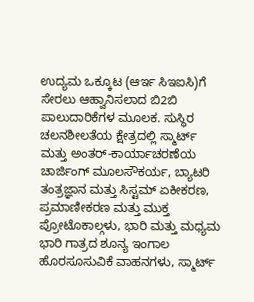ಉದ್ಯಮ ಒಕ್ಕೂಟ (ಆರ್ಇ ಸಿಇಐಸಿ)ಗೆ ಸೇರಲು ಆಹ್ವಾನಿಸಲಾದ ಬಿ2ಬಿ ಪಾಲುದಾರಿಕೆಗಳ ಮೂಲಕ. ಸುಸ್ಥಿರ ಚಲನಶೀಲತೆಯ ಕ್ಷೇತ್ರದಲ್ಲಿ ಸ್ಮಾರ್ಟ್ ಮತ್ತು ಅಂತರ್-ಕಾರ್ಯಾಚರಣೆಯ ಚಾರ್ಜಿಂಗ್ ಮೂಲಸೌಕರ್ಯ, ಬ್ಯಾಟರಿ ತಂತ್ರಜ್ಞಾನ ಮತ್ತು ಸಿಸ್ಟಮ್ ಏಕೀಕರಣ, ಪ್ರಮಾಣೀಕರಣ ಮತ್ತು ಮುಕ್ತ ಪ್ರೋಟೊಕಾಲ್ಗಳು, ಭಾರಿ ಮತ್ತು ಮಧ್ಯಮ ಭಾರಿ ಗಾತ್ರದ ಶೂನ್ಯ ಇಂಗಾಲ ಹೊರಸೂಸುವಿಕೆ ವಾಹನಗಳು, ಸ್ಮಾರ್ಟ್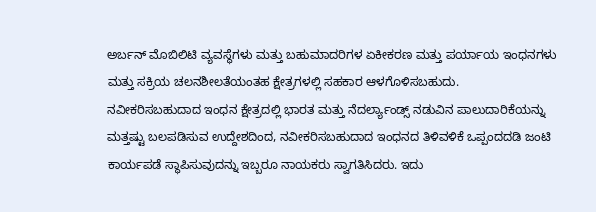ಅರ್ಬನ್ ಮೊಬಿಲಿಟಿ ವ್ಯವಸ್ಥೆಗಳು ಮತ್ತು ಬಹುಮಾದರಿಗಳ ಏಕೀಕರಣ ಮತ್ತು ಪರ್ಯಾಯ ಇಂಧನಗಳು ಮತ್ತು ಸಕ್ರಿಯ ಚಲನಶೀಲತೆಯಂತಹ ಕ್ಷೇತ್ರಗಳಲ್ಲಿ ಸಹಕಾರ ಆಳಗೊಳಿಸಬಹುದು.
ನವೀಕರಿಸಬಹುದಾದ ಇಂಧನ ಕ್ಷೇತ್ರದಲ್ಲಿ ಭಾರತ ಮತ್ತು ನೆದರ್ಲ್ಯಾಂಡ್ಸ್ ನಡುವಿನ ಪಾಲುದಾರಿಕೆಯನ್ನು ಮತ್ತಷ್ಟು ಬಲಪಡಿಸುವ ಉದ್ದೇಶದಿಂದ, ನವೀಕರಿಸಬಹುದಾದ ಇಂಧನದ ತಿಳಿವಳಿಕೆ ಒಪ್ಪಂದದಡಿ ಜಂಟಿ ಕಾರ್ಯಪಡೆ ಸ್ಥಾಪಿಸುವುದನ್ನು ಇಬ್ಬರೂ ನಾಯಕರು ಸ್ವಾಗತಿಸಿದರು. ಇದು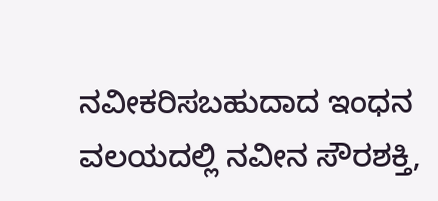ನವೀಕರಿಸಬಹುದಾದ ಇಂಧನ ವಲಯದಲ್ಲಿ ನವೀನ ಸೌರಶಕ್ತಿ,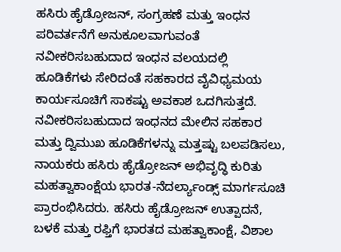ಹಸಿರು ಹೈಡ್ರೋಜನ್, ಸಂಗ್ರಹಣೆ ಮತ್ತು ಇಂಧನ ಪರಿವರ್ತನೆಗೆ ಅನುಕೂಲವಾಗುವಂತೆ ನವೀಕರಿಸಬಹುದಾದ ಇಂಧನ ವಲಯದಲ್ಲಿ ಹೂಡಿಕೆಗಳು ಸೇರಿದಂತೆ ಸಹಕಾರದ ವೈವಿಧ್ಯಮಯ ಕಾರ್ಯಸೂಚಿಗೆ ಸಾಕಷ್ಟು ಅವಕಾಶ ಒದಗಿಸುತ್ತದೆ.
ನವೀಕರಿಸಬಹುದಾದ ಇಂಧನದ ಮೇಲಿನ ಸಹಕಾರ ಮತ್ತು ದ್ವಿಮುಖ ಹೂಡಿಕೆಗಳನ್ನು ಮತ್ತಷ್ಟು ಬಲಪಡಿಸಲು, ನಾಯಕರು ಹಸಿರು ಹೈಡ್ರೋಜನ್ ಅಭಿವೃದ್ಧಿ ಕುರಿತು ಮಹತ್ವಾಕಾಂಕ್ಷೆಯ ಭಾರತ-ನೆದರ್ಲ್ಯಾಂಡ್ಸ್ ಮಾರ್ಗಸೂಚಿ ಪ್ರಾರಂಭಿಸಿದರು. ಹಸಿರು ಹೈಡ್ರೋಜನ್ ಉತ್ಪಾದನೆ, ಬಳಕೆ ಮತ್ತು ರಫ್ತಿಗೆ ಭಾರತದ ಮಹತ್ವಾಕಾಂಕ್ಷೆ, ವಿಶಾಲ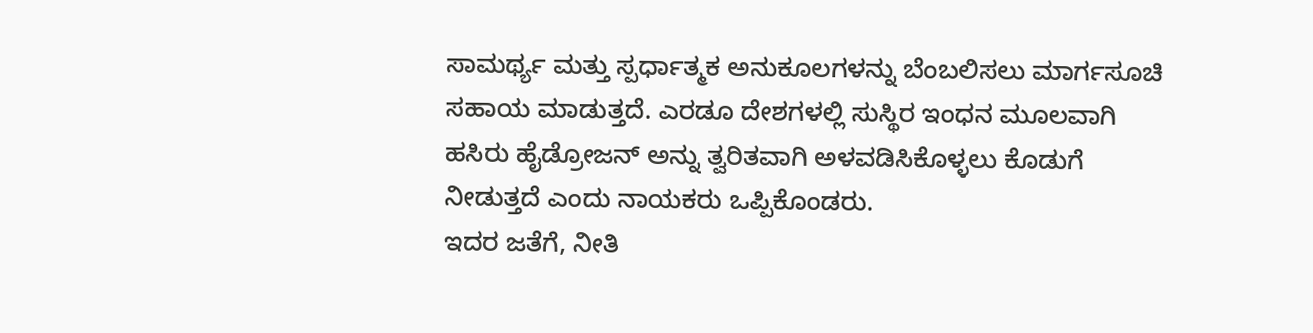ಸಾಮರ್ಥ್ಯ ಮತ್ತು ಸ್ಪರ್ಧಾತ್ಮಕ ಅನುಕೂಲಗಳನ್ನು ಬೆಂಬಲಿಸಲು ಮಾರ್ಗಸೂಚಿ ಸಹಾಯ ಮಾಡುತ್ತದೆ. ಎರಡೂ ದೇಶಗಳಲ್ಲಿ ಸುಸ್ಥಿರ ಇಂಧನ ಮೂಲವಾಗಿ ಹಸಿರು ಹೈಡ್ರೋಜನ್ ಅನ್ನು ತ್ವರಿತವಾಗಿ ಅಳವಡಿಸಿಕೊಳ್ಳಲು ಕೊಡುಗೆ ನೀಡುತ್ತದೆ ಎಂದು ನಾಯಕರು ಒಪ್ಪಿಕೊಂಡರು.
ಇದರ ಜತೆಗೆ, ನೀತಿ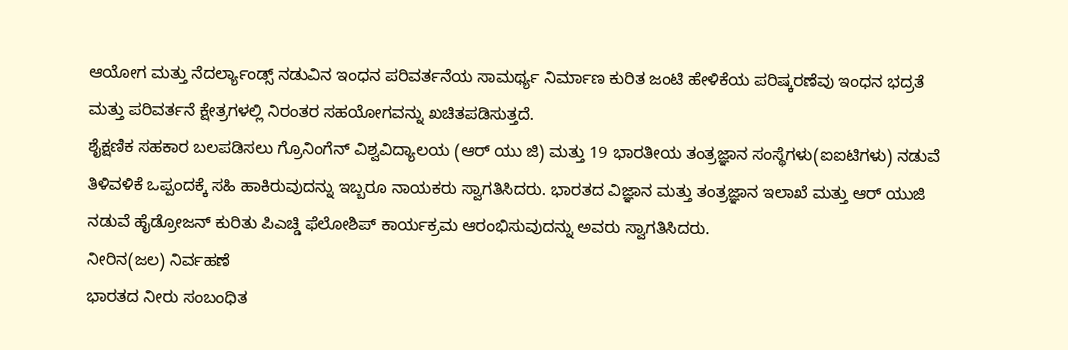ಆಯೋಗ ಮತ್ತು ನೆದರ್ಲ್ಯಾಂಡ್ಸ್ ನಡುವಿನ ಇಂಧನ ಪರಿವರ್ತನೆಯ ಸಾಮರ್ಥ್ಯ ನಿರ್ಮಾಣ ಕುರಿತ ಜಂಟಿ ಹೇಳಿಕೆಯ ಪರಿಷ್ಕರಣೆವು ಇಂಧನ ಭದ್ರತೆ ಮತ್ತು ಪರಿವರ್ತನೆ ಕ್ಷೇತ್ರಗಳಲ್ಲಿ ನಿರಂತರ ಸಹಯೋಗವನ್ನು ಖಚಿತಪಡಿಸುತ್ತದೆ.
ಶೈಕ್ಷಣಿಕ ಸಹಕಾರ ಬಲಪಡಿಸಲು ಗ್ರೊನಿಂಗೆನ್ ವಿಶ್ವವಿದ್ಯಾಲಯ (ಆರ್ ಯು ಜಿ) ಮತ್ತು 19 ಭಾರತೀಯ ತಂತ್ರಜ್ಞಾನ ಸಂಸ್ಥೆಗಳು(ಐಐಟಿಗಳು) ನಡುವೆ ತಿಳಿವಳಿಕೆ ಒಪ್ಪಂದಕ್ಕೆ ಸಹಿ ಹಾಕಿರುವುದನ್ನು ಇಬ್ಬರೂ ನಾಯಕರು ಸ್ವಾಗತಿಸಿದರು. ಭಾರತದ ವಿಜ್ಞಾನ ಮತ್ತು ತಂತ್ರಜ್ಞಾನ ಇಲಾಖೆ ಮತ್ತು ಆರ್ ಯುಜಿ ನಡುವೆ ಹೈಡ್ರೋಜನ್ ಕುರಿತು ಪಿಎಚ್ಡಿ ಫೆಲೋಶಿಪ್ ಕಾರ್ಯಕ್ರಮ ಆರಂಭಿಸುವುದನ್ನು ಅವರು ಸ್ವಾಗತಿಸಿದರು.
ನೀರಿನ(ಜಲ) ನಿರ್ವಹಣೆ
ಭಾರತದ ನೀರು ಸಂಬಂಧಿತ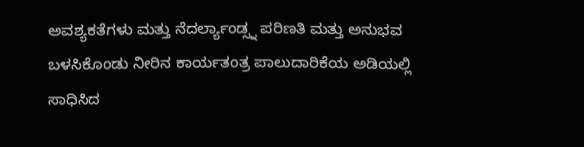ಅವಶ್ಯಕತೆಗಳು ಮತ್ತು ನೆದರ್ಲ್ಯಾಂಡ್ಸ್ನ ಪರಿಣತಿ ಮತ್ತು ಅನುಭವ ಬಳಸಿಕೊಂಡು ನೀರಿನ ಕಾರ್ಯತಂತ್ರ ಪಾಲುದಾರಿಕೆಯ ಅಡಿಯಲ್ಲಿ ಸಾಧಿಸಿದ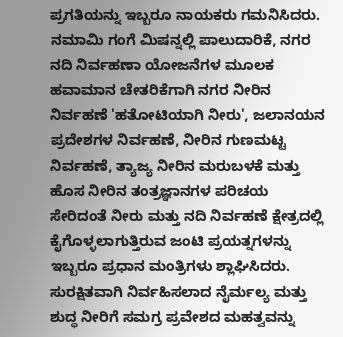ಪ್ರಗತಿಯನ್ನು ಇಬ್ಬರೂ ನಾಯಕರು ಗಮನಿಸಿದರು. ನಮಾಮಿ ಗಂಗೆ ಮಿಷನ್ನಲ್ಲಿ ಪಾಲುದಾರಿಕೆ, ನಗರ ನದಿ ನಿರ್ವಹಣಾ ಯೋಜನೆಗಳ ಮೂಲಕ ಹವಾಮಾನ ಚೇತರಿಕೆಗಾಗಿ ನಗರ ನೀರಿನ ನಿರ್ವಹಣೆ 'ಹತೋಟಿಯಾಗಿ ನೀರು', ಜಲಾನಯನ ಪ್ರದೇಶಗಳ ನಿರ್ವಹಣೆ, ನೀರಿನ ಗುಣಮಟ್ಟ ನಿರ್ವಹಣೆ, ತ್ಯಾಜ್ಯ ನೀರಿನ ಮರುಬಳಕೆ ಮತ್ತು ಹೊಸ ನೀರಿನ ತಂತ್ರಜ್ಞಾನಗಳ ಪರಿಚಯ ಸೇರಿದಂತೆ ನೀರು ಮತ್ತು ನದಿ ನಿರ್ವಹಣೆ ಕ್ಷೇತ್ರದಲ್ಲಿ ಕೈಗೊಳ್ಳಲಾಗುತ್ತಿರುವ ಜಂಟಿ ಪ್ರಯತ್ನಗಳನ್ನು ಇಬ್ಬರೂ ಪ್ರಧಾನ ಮಂತ್ರಿಗಳು ಶ್ಲಾಘಿಸಿದರು. ಸುರಕ್ಷಿತವಾಗಿ ನಿರ್ವಹಿಸಲಾದ ನೈರ್ಮಲ್ಯ ಮತ್ತು ಶುದ್ಧ ನೀರಿಗೆ ಸಮಗ್ರ ಪ್ರವೇಶದ ಮಹತ್ವವನ್ನು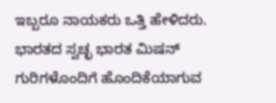ಇಬ್ಬರೂ ನಾಯಕರು ಒತ್ತಿ ಹೇಳಿದರು. ಭಾರತದ ಸ್ವಚ್ಛ ಭಾರತ ಮಿಷನ್ ಗುರಿಗಳೊಂದಿಗೆ ಹೊಂದಿಕೆಯಾಗುವ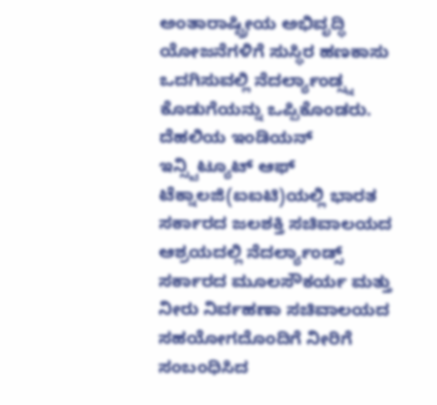ಅಂತಾರಾಷ್ಟ್ರೀಯ ಅಭಿವೃದ್ಧಿ ಯೋಜನೆಗಳಿಗೆ ಸುಸ್ಥಿರ ಹಣಕಾಸು ಒದಗಿಸುವಲ್ಲಿ ನೆದರ್ಲ್ಯಾಂಡ್ಸ್ನ ಕೊಡುಗೆಯನ್ನು ಒಪ್ಪಿಕೊಂಡರು.
ದೆಹಲಿಯ ಇಂಡಿಯನ್ ಇನ್ಸ್ಟಿಟ್ಯೂಟ್ ಆಫ್ ಟೆಕ್ನಾಲಜಿ(ಐಐಟಿ)ಯಲ್ಲಿ ಭಾರತ ಸರ್ಕಾರದ ಜಲಶಕ್ತಿ ಸಚಿವಾಲಯದ ಆಶ್ರಯದಲ್ಲಿ ನೆದರ್ಲ್ಯಾಂಡ್ಸ್ ಸರ್ಕಾರದ ಮೂಲಸೌಕರ್ಯ ಮತ್ತು ನೀರು ನಿರ್ವಹಣಾ ಸಚಿವಾಲಯದ ಸಹಯೋಗದೊಂದಿಗೆ ನೀರಿಗೆ ಸಂಬಂಧಿಸಿದ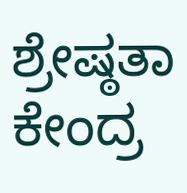ಶ್ರೇಷ್ಠತಾ ಕೇಂದ್ರ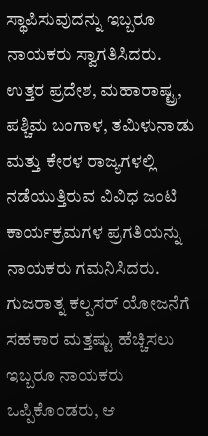ಸ್ಥಾಪಿಸುವುದನ್ನು ಇಬ್ಬರೂ ನಾಯಕರು ಸ್ವಾಗತಿಸಿದರು. ಉತ್ತರ ಪ್ರದೇಶ, ಮಹಾರಾಷ್ಟ್ರ, ಪಶ್ಚಿಮ ಬಂಗಾಳ, ತಮಿಳುನಾಡು ಮತ್ತು ಕೇರಳ ರಾಜ್ಯಗಳಲ್ಲಿ ನಡೆಯುತ್ತಿರುವ ವಿವಿಧ ಜಂಟಿ ಕಾರ್ಯಕ್ರಮಗಳ ಪ್ರಗತಿಯನ್ನು ನಾಯಕರು ಗಮನಿಸಿದರು.
ಗುಜರಾತ್ನ ಕಲ್ಪಸರ್ ಯೋಜನೆಗೆ ಸಹಕಾರ ಮತ್ತಷ್ಟು ಹೆಚ್ಚಿಸಲು ಇಬ್ಬರೂ ನಾಯಕರು ಒಪ್ಪಿಕೊಂಡರು, ಆ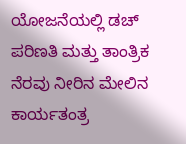ಯೋಜನೆಯಲ್ಲಿ ಡಚ್ ಪರಿಣತಿ ಮತ್ತು ತಾಂತ್ರಿಕ ನೆರವು ನೀರಿನ ಮೇಲಿನ ಕಾರ್ಯತಂತ್ರ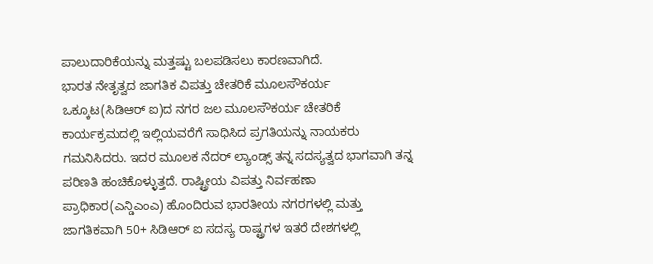ಪಾಲುದಾರಿಕೆಯನ್ನು ಮತ್ತಷ್ಟು ಬಲಪಡಿಸಲು ಕಾರಣವಾಗಿದೆ.
ಭಾರತ ನೇತೃತ್ವದ ಜಾಗತಿಕ ವಿಪತ್ತು ಚೇತರಿಕೆ ಮೂಲಸೌಕರ್ಯ ಒಕ್ಕೂಟ(ಸಿಡಿಆರ್ ಐ)ದ ನಗರ ಜಲ ಮೂಲಸೌಕರ್ಯ ಚೇತರಿಕೆ ಕಾರ್ಯಕ್ರಮದಲ್ಲಿ ಇಲ್ಲಿಯವರೆಗೆ ಸಾಧಿಸಿದ ಪ್ರಗತಿಯನ್ನು ನಾಯಕರು ಗಮನಿಸಿದರು. ಇದರ ಮೂಲಕ ನೆದರ್ ಲ್ಯಾಂಡ್ಸ್ ತನ್ನ ಸದಸ್ಯತ್ವದ ಭಾಗವಾಗಿ ತನ್ನ ಪರಿಣತಿ ಹಂಚಿಕೊಳ್ಳುತ್ತದೆ. ರಾಷ್ಟ್ರೀಯ ವಿಪತ್ತು ನಿರ್ವಹಣಾ ಪ್ರಾಧಿಕಾರ(ಎನ್ಡಿಎಂಎ) ಹೊಂದಿರುವ ಭಾರತೀಯ ನಗರಗಳಲ್ಲಿ ಮತ್ತು ಜಾಗತಿಕವಾಗಿ 50+ ಸಿಡಿಆರ್ ಐ ಸದಸ್ಯ ರಾಷ್ಟ್ರಗಳ ಇತರೆ ದೇಶಗಳಲ್ಲಿ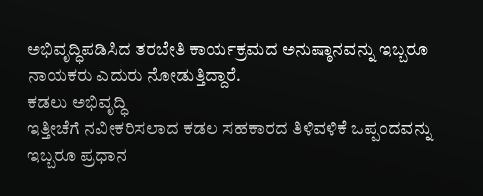ಅಭಿವೃದ್ಧಿಪಡಿಸಿದ ತರಬೇತಿ ಕಾರ್ಯಕ್ರಮದ ಅನುಷ್ಠಾನವನ್ನು ಇಬ್ಬರೂ ನಾಯಕರು ಎದುರು ನೋಡುತ್ತಿದ್ದಾರೆ.
ಕಡಲು ಅಭಿವೃದ್ಧಿ
ಇತ್ತೀಚೆಗೆ ನವೀಕರಿಸಲಾದ ಕಡಲ ಸಹಕಾರದ ತಿಳಿವಳಿಕೆ ಒಪ್ಪಂದವನ್ನು ಇಬ್ಬರೂ ಪ್ರಧಾನ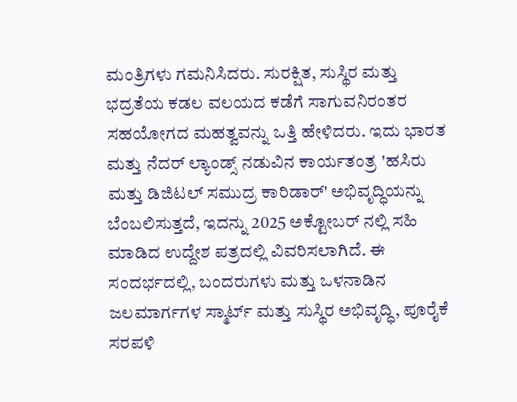ಮಂತ್ರಿಗಳು ಗಮನಿಸಿದರು. ಸುರಕ್ಷಿತ, ಸುಸ್ಥಿರ ಮತ್ತು ಭದ್ರತೆಯ ಕಡಲ ವಲಯದ ಕಡೆಗೆ ಸಾಗುವನಿರಂತರ ಸಹಯೋಗದ ಮಹತ್ವವನ್ನು ಒತ್ತಿ ಹೇಳಿದರು. ಇದು ಭಾರತ ಮತ್ತು ನೆದರ್ ಲ್ಯಾಂಡ್ಸ್ ನಡುವಿನ ಕಾರ್ಯತಂತ್ರ 'ಹಸಿರು ಮತ್ತು ಡಿಜಿಟಲ್ ಸಮುದ್ರ ಕಾರಿಡಾರ್' ಅಭಿವೃದ್ಧಿಯನ್ನು ಬೆಂಬಲಿಸುತ್ತದೆ, ಇದನ್ನು 2025 ಅಕ್ಟೋಬರ್ ನಲ್ಲಿ ಸಹಿ ಮಾಡಿದ ಉದ್ದೇಶ ಪತ್ರದಲ್ಲಿ ವಿವರಿಸಲಾಗಿದೆ. ಈ ಸಂದರ್ಭದಲ್ಲಿ, ಬಂದರುಗಳು ಮತ್ತು ಒಳನಾಡಿನ ಜಲಮಾರ್ಗಗಳ ಸ್ಮಾರ್ಟ್ ಮತ್ತು ಸುಸ್ಥಿರ ಅಭಿವೃದ್ಧಿ, ಪೂರೈಕೆ ಸರಪಳಿ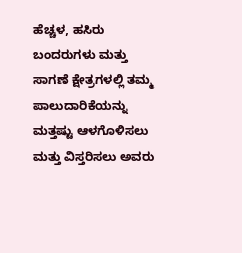ಹೆಚ್ಚಳ, ಹಸಿರು ಬಂದರುಗಳು ಮತ್ತು ಸಾಗಣೆ ಕ್ಷೇತ್ರಗಳಲ್ಲಿ ತಮ್ಮ ಪಾಲುದಾರಿಕೆಯನ್ನು ಮತ್ತಷ್ಟು ಆಳಗೊಳಿಸಲು ಮತ್ತು ವಿಸ್ತರಿಸಲು ಅವರು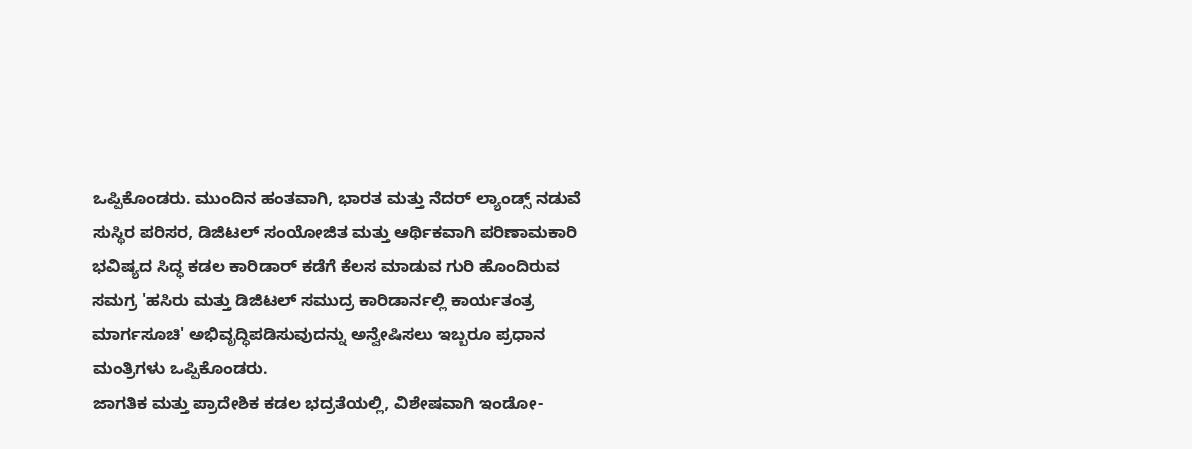ಒಪ್ಪಿಕೊಂಡರು. ಮುಂದಿನ ಹಂತವಾಗಿ, ಭಾರತ ಮತ್ತು ನೆದರ್ ಲ್ಯಾಂಡ್ಸ್ ನಡುವೆ ಸುಸ್ಥಿರ ಪರಿಸರ, ಡಿಜಿಟಲ್ ಸಂಯೋಜಿತ ಮತ್ತು ಆರ್ಥಿಕವಾಗಿ ಪರಿಣಾಮಕಾರಿ ಭವಿಷ್ಯದ ಸಿದ್ಧ ಕಡಲ ಕಾರಿಡಾರ್ ಕಡೆಗೆ ಕೆಲಸ ಮಾಡುವ ಗುರಿ ಹೊಂದಿರುವ ಸಮಗ್ರ 'ಹಸಿರು ಮತ್ತು ಡಿಜಿಟಲ್ ಸಮುದ್ರ ಕಾರಿಡಾರ್ನಲ್ಲಿ ಕಾರ್ಯತಂತ್ರ ಮಾರ್ಗಸೂಚಿ' ಅಭಿವೃದ್ಧಿಪಡಿಸುವುದನ್ನು ಅನ್ವೇಷಿಸಲು ಇಬ್ಬರೂ ಪ್ರಧಾನ ಮಂತ್ರಿಗಳು ಒಪ್ಪಿಕೊಂಡರು.
ಜಾಗತಿಕ ಮತ್ತು ಪ್ರಾದೇಶಿಕ ಕಡಲ ಭದ್ರತೆಯಲ್ಲಿ, ವಿಶೇಷವಾಗಿ ಇಂಡೋ-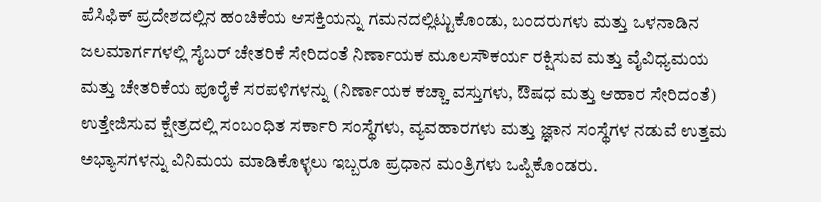ಪೆಸಿಫಿಕ್ ಪ್ರದೇಶದಲ್ಲಿನ ಹಂಚಿಕೆಯ ಆಸಕ್ತಿಯನ್ನು ಗಮನದಲ್ಲಿಟ್ಟುಕೊಂಡು, ಬಂದರುಗಳು ಮತ್ತು ಒಳನಾಡಿನ ಜಲಮಾರ್ಗಗಳಲ್ಲಿ ಸೈಬರ್ ಚೇತರಿಕೆ ಸೇರಿದಂತೆ ನಿರ್ಣಾಯಕ ಮೂಲಸೌಕರ್ಯ ರಕ್ಷಿಸುವ ಮತ್ತು ವೈವಿಧ್ಯಮಯ ಮತ್ತು ಚೇತರಿಕೆಯ ಪೂರೈಕೆ ಸರಪಳಿಗಳನ್ನು (ನಿರ್ಣಾಯಕ ಕಚ್ಚಾ ವಸ್ತುಗಳು, ಔಷಧ ಮತ್ತು ಆಹಾರ ಸೇರಿದಂತೆ) ಉತ್ತೇಜಿಸುವ ಕ್ಷೇತ್ರದಲ್ಲಿ ಸಂಬಂಧಿತ ಸರ್ಕಾರಿ ಸಂಸ್ಥೆಗಳು, ವ್ಯವಹಾರಗಳು ಮತ್ತು ಜ್ಞಾನ ಸಂಸ್ಥೆಗಳ ನಡುವೆ ಉತ್ತಮ ಅಭ್ಯಾಸಗಳನ್ನು ವಿನಿಮಯ ಮಾಡಿಕೊಳ್ಳಲು ಇಬ್ಬರೂ ಪ್ರಧಾನ ಮಂತ್ರಿಗಳು ಒಪ್ಪಿಕೊಂಡರು.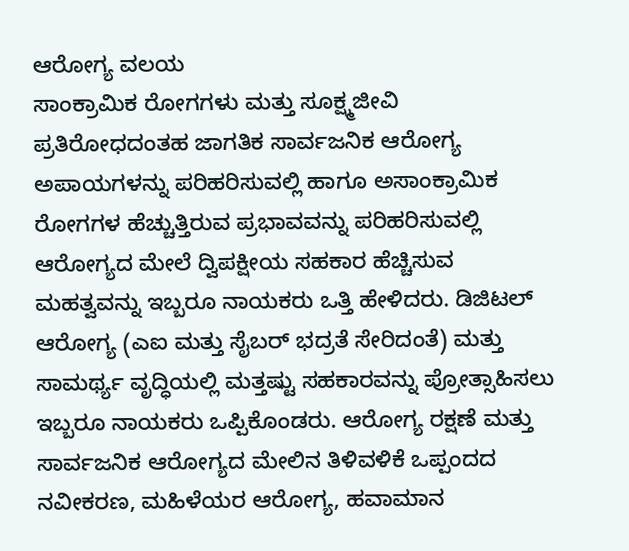ಆರೋಗ್ಯ ವಲಯ
ಸಾಂಕ್ರಾಮಿಕ ರೋಗಗಳು ಮತ್ತು ಸೂಕ್ಷ್ಮಜೀವಿ ಪ್ರತಿರೋಧದಂತಹ ಜಾಗತಿಕ ಸಾರ್ವಜನಿಕ ಆರೋಗ್ಯ ಅಪಾಯಗಳನ್ನು ಪರಿಹರಿಸುವಲ್ಲಿ ಹಾಗೂ ಅಸಾಂಕ್ರಾಮಿಕ ರೋಗಗಳ ಹೆಚ್ಚುತ್ತಿರುವ ಪ್ರಭಾವವನ್ನು ಪರಿಹರಿಸುವಲ್ಲಿ ಆರೋಗ್ಯದ ಮೇಲೆ ದ್ವಿಪಕ್ಷೀಯ ಸಹಕಾರ ಹೆಚ್ಚಿಸುವ ಮಹತ್ವವನ್ನು ಇಬ್ಬರೂ ನಾಯಕರು ಒತ್ತಿ ಹೇಳಿದರು. ಡಿಜಿಟಲ್ ಆರೋಗ್ಯ (ಎಐ ಮತ್ತು ಸೈಬರ್ ಭದ್ರತೆ ಸೇರಿದಂತೆ) ಮತ್ತು ಸಾಮರ್ಥ್ಯ ವೃದ್ಧಿಯಲ್ಲಿ ಮತ್ತಷ್ಟು ಸಹಕಾರವನ್ನು ಪ್ರೋತ್ಸಾಹಿಸಲು ಇಬ್ಬರೂ ನಾಯಕರು ಒಪ್ಪಿಕೊಂಡರು. ಆರೋಗ್ಯ ರಕ್ಷಣೆ ಮತ್ತು ಸಾರ್ವಜನಿಕ ಆರೋಗ್ಯದ ಮೇಲಿನ ತಿಳಿವಳಿಕೆ ಒಪ್ಪಂದದ ನವೀಕರಣ, ಮಹಿಳೆಯರ ಆರೋಗ್ಯ, ಹವಾಮಾನ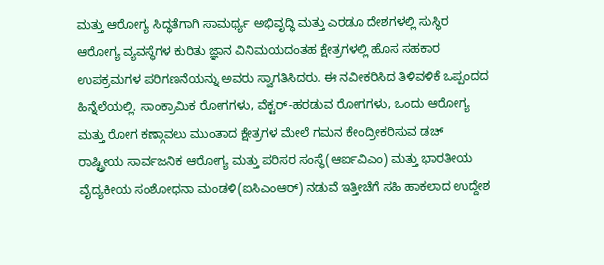ಮತ್ತು ಆರೋಗ್ಯ ಸಿದ್ಧತೆಗಾಗಿ ಸಾಮರ್ಥ್ಯ ಅಭಿವೃದ್ಧಿ ಮತ್ತು ಎರಡೂ ದೇಶಗಳಲ್ಲಿ ಸುಸ್ಥಿರ ಆರೋಗ್ಯ ವ್ಯವಸ್ಥೆಗಳ ಕುರಿತು ಜ್ಞಾನ ವಿನಿಮಯದಂತಹ ಕ್ಷೇತ್ರಗಳಲ್ಲಿ ಹೊಸ ಸಹಕಾರ ಉಪಕ್ರಮಗಳ ಪರಿಗಣನೆಯನ್ನು ಅವರು ಸ್ವಾಗತಿಸಿದರು. ಈ ನವೀಕರಿಸಿದ ತಿಳಿವಳಿಕೆ ಒಪ್ಪಂದದ ಹಿನ್ನೆಲೆಯಲ್ಲಿ. ಸಾಂಕ್ರಾಮಿಕ ರೋಗಗಳು, ವೆಕ್ಟರ್-ಹರಡುವ ರೋಗಗಳು, ಒಂದು ಆರೋಗ್ಯ ಮತ್ತು ರೋಗ ಕಣ್ಗಾವಲು ಮುಂತಾದ ಕ್ಷೇತ್ರಗಳ ಮೇಲೆ ಗಮನ ಕೇಂದ್ರೀಕರಿಸುವ ಡಚ್ ರಾಷ್ಟ್ರೀಯ ಸಾರ್ವಜನಿಕ ಆರೋಗ್ಯ ಮತ್ತು ಪರಿಸರ ಸಂಸ್ಥೆ(ಆರ್ಐವಿಎಂ) ಮತ್ತು ಭಾರತೀಯ ವೈದ್ಯಕೀಯ ಸಂಶೋಧನಾ ಮಂಡಳಿ(ಐಸಿಎಂಆರ್) ನಡುವೆ ಇತ್ತೀಚೆಗೆ ಸಹಿ ಹಾಕಲಾದ ಉದ್ದೇಶ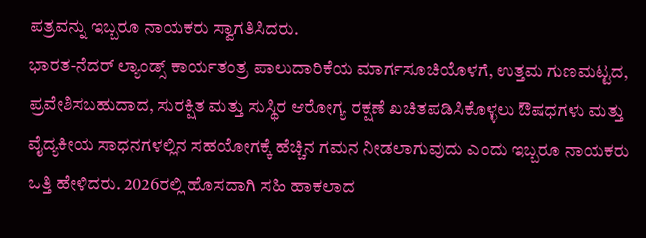ಪತ್ರವನ್ನು ಇಬ್ಬರೂ ನಾಯಕರು ಸ್ವಾಗತಿಸಿದರು.
ಭಾರತ-ನೆದರ್ ಲ್ಯಾಂಡ್ಸ್ ಕಾರ್ಯತಂತ್ರ ಪಾಲುದಾರಿಕೆಯ ಮಾರ್ಗಸೂಚಿಯೊಳಗೆ, ಉತ್ತಮ ಗುಣಮಟ್ಟದ, ಪ್ರವೇಶಿಸಬಹುದಾದ, ಸುರಕ್ಷಿತ ಮತ್ತು ಸುಸ್ಥಿರ ಆರೋಗ್ಯ ರಕ್ಷಣೆ ಖಚಿತಪಡಿಸಿಕೊಳ್ಳಲು ಔಷಧಗಳು ಮತ್ತು ವೈದ್ಯಕೀಯ ಸಾಧನಗಳಲ್ಲಿನ ಸಹಯೋಗಕ್ಕೆ ಹೆಚ್ಚಿನ ಗಮನ ನೀಡಲಾಗುವುದು ಎಂದು ಇಬ್ಬರೂ ನಾಯಕರು ಒತ್ತಿ ಹೇಳಿದರು. 2026ರಲ್ಲಿ ಹೊಸದಾಗಿ ಸಹಿ ಹಾಕಲಾದ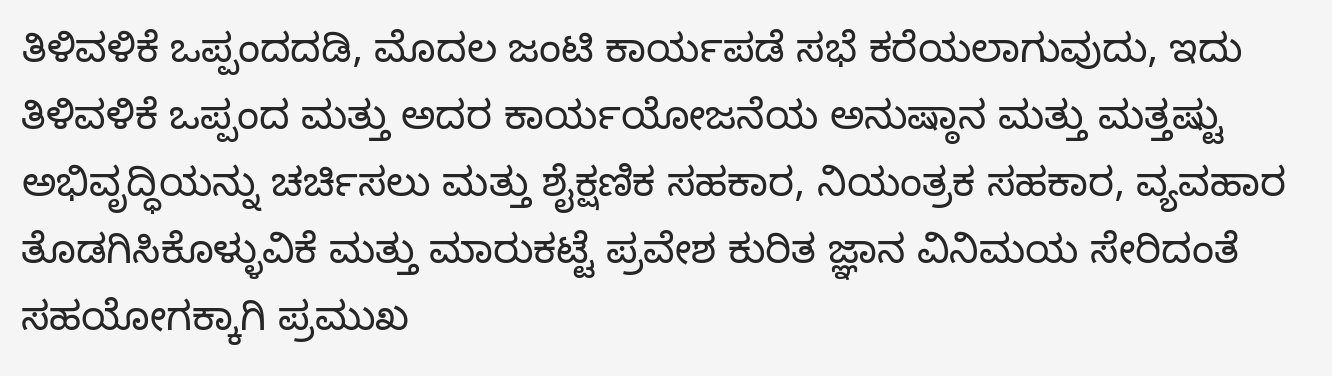ತಿಳಿವಳಿಕೆ ಒಪ್ಪಂದದಡಿ, ಮೊದಲ ಜಂಟಿ ಕಾರ್ಯಪಡೆ ಸಭೆ ಕರೆಯಲಾಗುವುದು, ಇದು ತಿಳಿವಳಿಕೆ ಒಪ್ಪಂದ ಮತ್ತು ಅದರ ಕಾರ್ಯಯೋಜನೆಯ ಅನುಷ್ಠಾನ ಮತ್ತು ಮತ್ತಷ್ಟು ಅಭಿವೃದ್ಧಿಯನ್ನು ಚರ್ಚಿಸಲು ಮತ್ತು ಶೈಕ್ಷಣಿಕ ಸಹಕಾರ, ನಿಯಂತ್ರಕ ಸಹಕಾರ, ವ್ಯವಹಾರ ತೊಡಗಿಸಿಕೊಳ್ಳುವಿಕೆ ಮತ್ತು ಮಾರುಕಟ್ಟೆ ಪ್ರವೇಶ ಕುರಿತ ಜ್ಞಾನ ವಿನಿಮಯ ಸೇರಿದಂತೆ ಸಹಯೋಗಕ್ಕಾಗಿ ಪ್ರಮುಖ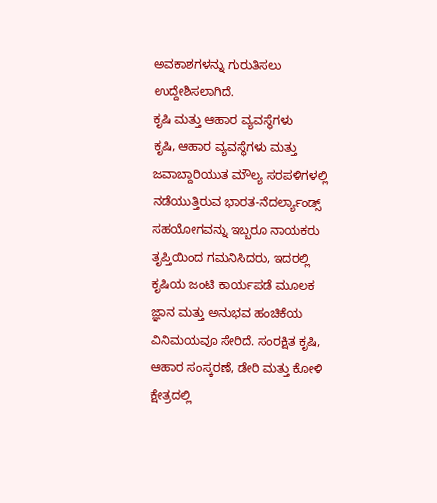ಅವಕಾಶಗಳನ್ನು ಗುರುತಿಸಲು ಉದ್ದೇಶಿಸಲಾಗಿದೆ.
ಕೃಷಿ ಮತ್ತು ಆಹಾರ ವ್ಯವಸ್ಥೆಗಳು
ಕೃಷಿ, ಆಹಾರ ವ್ಯವಸ್ಥೆಗಳು ಮತ್ತು ಜವಾಬ್ದಾರಿಯುತ ಮೌಲ್ಯ ಸರಪಳಿಗಳಲ್ಲಿ ನಡೆಯುತ್ತಿರುವ ಭಾರತ-ನೆದರ್ಲ್ಯಾಂಡ್ಸ್ ಸಹಯೋಗವನ್ನು ಇಬ್ಬರೂ ನಾಯಕರು ತೃಪ್ತಿಯಿಂದ ಗಮನಿಸಿದರು, ಇದರಲ್ಲಿ ಕೃಷಿಯ ಜಂಟಿ ಕಾರ್ಯಪಡೆ ಮೂಲಕ ಜ್ಞಾನ ಮತ್ತು ಅನುಭವ ಹಂಚಿಕೆಯ ವಿನಿಮಯವೂ ಸೇರಿದೆ. ಸಂರಕ್ಷಿತ ಕೃಷಿ, ಆಹಾರ ಸಂಸ್ಕರಣೆ, ಡೇರಿ ಮತ್ತು ಕೋಳಿ ಕ್ಷೇತ್ರದಲ್ಲಿ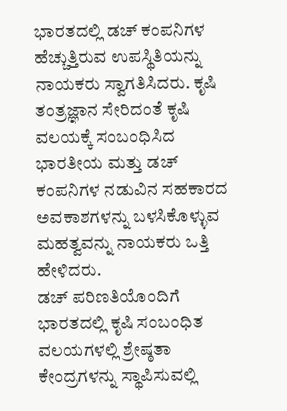ಭಾರತದಲ್ಲಿ ಡಚ್ ಕಂಪನಿಗಳ ಹೆಚ್ಚುತ್ತಿರುವ ಉಪಸ್ಥಿತಿಯನ್ನು ನಾಯಕರು ಸ್ವಾಗತಿಸಿದರು. ಕೃಷಿ ತಂತ್ರಜ್ಞಾನ ಸೇರಿದಂತೆ ಕೃಷಿ ವಲಯಕ್ಕೆ ಸಂಬಂಧಿಸಿದ ಭಾರತೀಯ ಮತ್ತು ಡಚ್ ಕಂಪನಿಗಳ ನಡುವಿನ ಸಹಕಾರದ ಅವಕಾಶಗಳನ್ನು ಬಳಸಿಕೊಳ್ಳುವ ಮಹತ್ವವನ್ನು ನಾಯಕರು ಒತ್ತಿ ಹೇಳಿದರು.
ಡಚ್ ಪರಿಣತಿಯೊಂದಿಗೆ ಭಾರತದಲ್ಲಿ ಕೃಷಿ ಸಂಬಂಧಿತ ವಲಯಗಳಲ್ಲಿ ಶ್ರೇಷ್ಠತಾ ಕೇಂದ್ರಗಳನ್ನು ಸ್ಥಾಪಿಸುವಲ್ಲಿ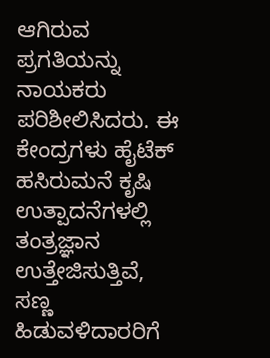ಆಗಿರುವ ಪ್ರಗತಿಯನ್ನು ನಾಯಕರು ಪರಿಶೀಲಿಸಿದರು. ಈ ಕೇಂದ್ರಗಳು ಹೈಟೆಕ್ ಹಸಿರುಮನೆ ಕೃಷಿ ಉತ್ಪಾದನೆಗಳಲ್ಲಿ ತಂತ್ರಜ್ಞಾನ ಉತ್ತೇಜಿಸುತ್ತಿವೆ, ಸಣ್ಣ ಹಿಡುವಳಿದಾರರಿಗೆ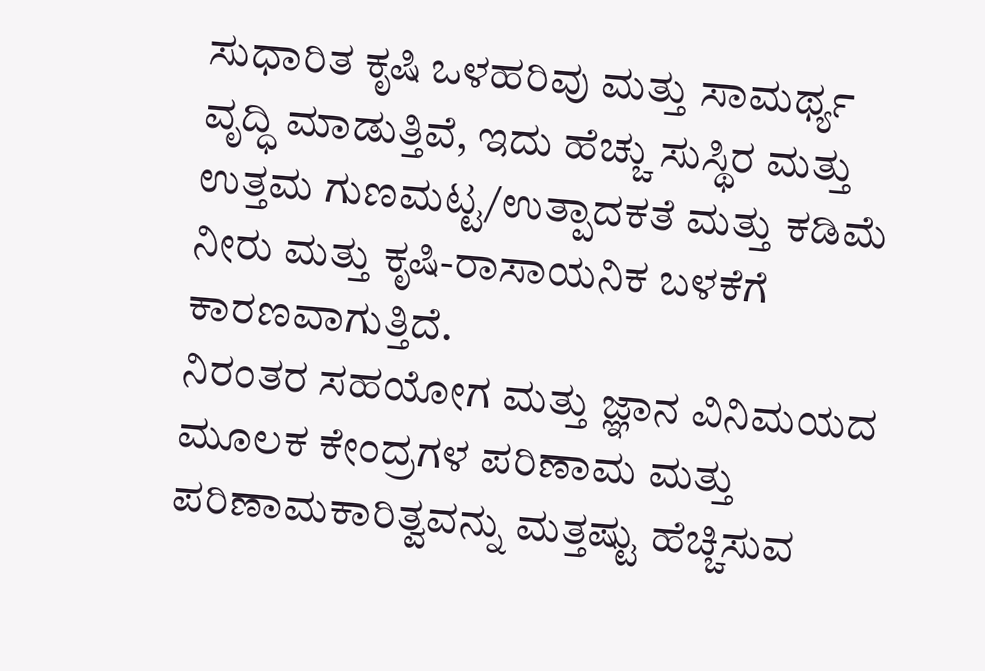ಸುಧಾರಿತ ಕೃಷಿ ಒಳಹರಿವು ಮತ್ತು ಸಾಮರ್ಥ್ಯ ವೃದ್ಧಿ ಮಾಡುತ್ತಿವೆ, ಇದು ಹೆಚ್ಚು ಸುಸ್ಥಿರ ಮತ್ತು ಉತ್ತಮ ಗುಣಮಟ್ಟ/ಉತ್ಪಾದಕತೆ ಮತ್ತು ಕಡಿಮೆ ನೀರು ಮತ್ತು ಕೃಷಿ-ರಾಸಾಯನಿಕ ಬಳಕೆಗೆ ಕಾರಣವಾಗುತ್ತಿದೆ.
ನಿರಂತರ ಸಹಯೋಗ ಮತ್ತು ಜ್ಞಾನ ವಿನಿಮಯದ ಮೂಲಕ ಕೇಂದ್ರಗಳ ಪರಿಣಾಮ ಮತ್ತು ಪರಿಣಾಮಕಾರಿತ್ವವನ್ನು ಮತ್ತಷ್ಟು ಹೆಚ್ಚಿಸುವ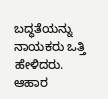ಬದ್ಧತೆಯನ್ನು ನಾಯಕರು ಒತ್ತಿ ಹೇಳಿದರು. ಆಹಾರ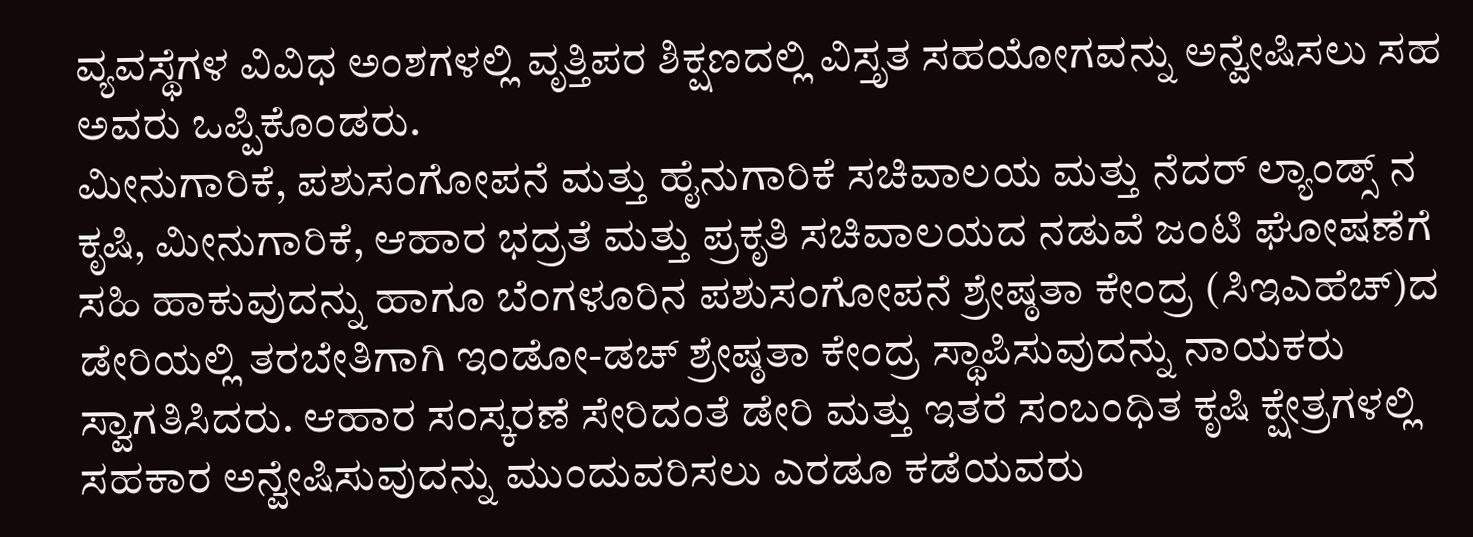ವ್ಯವಸ್ಥೆಗಳ ವಿವಿಧ ಅಂಶಗಳಲ್ಲಿ ವೃತ್ತಿಪರ ಶಿಕ್ಷಣದಲ್ಲಿ ವಿಸ್ತೃತ ಸಹಯೋಗವನ್ನು ಅನ್ವೇಷಿಸಲು ಸಹ ಅವರು ಒಪ್ಪಿಕೊಂಡರು.
ಮೀನುಗಾರಿಕೆ, ಪಶುಸಂಗೋಪನೆ ಮತ್ತು ಹೈನುಗಾರಿಕೆ ಸಚಿವಾಲಯ ಮತ್ತು ನೆದರ್ ಲ್ಯಾಂಡ್ಸ್ ನ ಕೃಷಿ, ಮೀನುಗಾರಿಕೆ, ಆಹಾರ ಭದ್ರತೆ ಮತ್ತು ಪ್ರಕೃತಿ ಸಚಿವಾಲಯದ ನಡುವೆ ಜಂಟಿ ಘೋಷಣೆಗೆ ಸಹಿ ಹಾಕುವುದನ್ನು ಹಾಗೂ ಬೆಂಗಳೂರಿನ ಪಶುಸಂಗೋಪನೆ ಶ್ರೇಷ್ಠತಾ ಕೇಂದ್ರ (ಸಿಇಎಹೆಚ್)ದ ಡೇರಿಯಲ್ಲಿ ತರಬೇತಿಗಾಗಿ ಇಂಡೋ-ಡಚ್ ಶ್ರೇಷ್ಠತಾ ಕೇಂದ್ರ ಸ್ಥಾಪಿಸುವುದನ್ನು ನಾಯಕರು ಸ್ವಾಗತಿಸಿದರು. ಆಹಾರ ಸಂಸ್ಕರಣೆ ಸೇರಿದಂತೆ ಡೇರಿ ಮತ್ತು ಇತರೆ ಸಂಬಂಧಿತ ಕೃಷಿ ಕ್ಷೇತ್ರಗಳಲ್ಲಿ ಸಹಕಾರ ಅನ್ವೇಷಿಸುವುದನ್ನು ಮುಂದುವರಿಸಲು ಎರಡೂ ಕಡೆಯವರು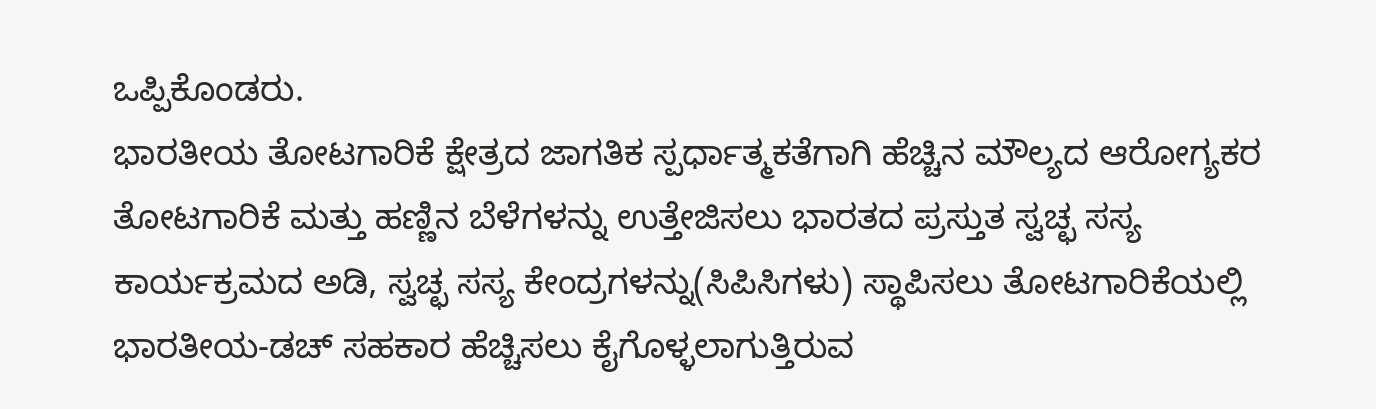ಒಪ್ಪಿಕೊಂಡರು.
ಭಾರತೀಯ ತೋಟಗಾರಿಕೆ ಕ್ಷೇತ್ರದ ಜಾಗತಿಕ ಸ್ಪರ್ಧಾತ್ಮಕತೆಗಾಗಿ ಹೆಚ್ಚಿನ ಮೌಲ್ಯದ ಆರೋಗ್ಯಕರ ತೋಟಗಾರಿಕೆ ಮತ್ತು ಹಣ್ಣಿನ ಬೆಳೆಗಳನ್ನು ಉತ್ತೇಜಿಸಲು ಭಾರತದ ಪ್ರಸ್ತುತ ಸ್ವಚ್ಛ ಸಸ್ಯ ಕಾರ್ಯಕ್ರಮದ ಅಡಿ, ಸ್ವಚ್ಛ ಸಸ್ಯ ಕೇಂದ್ರಗಳನ್ನು(ಸಿಪಿಸಿಗಳು) ಸ್ಥಾಪಿಸಲು ತೋಟಗಾರಿಕೆಯಲ್ಲಿ ಭಾರತೀಯ-ಡಚ್ ಸಹಕಾರ ಹೆಚ್ಚಿಸಲು ಕೈಗೊಳ್ಳಲಾಗುತ್ತಿರುವ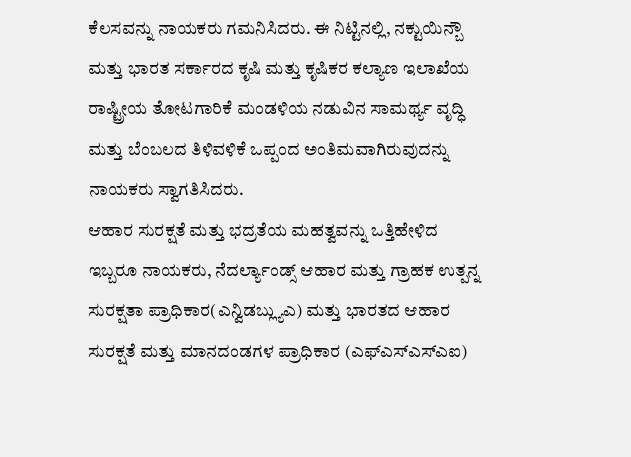ಕೆಲಸವನ್ನು ನಾಯಕರು ಗಮನಿಸಿದರು. ಈ ನಿಟ್ಟಿನಲ್ಲಿ, ನಕ್ಟುಯಿನ್ಬೌ ಮತ್ತು ಭಾರತ ಸರ್ಕಾರದ ಕೃಷಿ ಮತ್ತು ಕೃಷಿಕರ ಕಲ್ಯಾಣ ಇಲಾಖೆಯ ರಾಷ್ಟ್ರೀಯ ತೋಟಗಾರಿಕೆ ಮಂಡಳಿಯ ನಡುವಿನ ಸಾಮರ್ಥ್ಯ ವೃದ್ಧಿ ಮತ್ತು ಬೆಂಬಲದ ತಿಳಿವಳಿಕೆ ಒಪ್ಪಂದ ಅಂತಿಮವಾಗಿರುವುದನ್ನು ನಾಯಕರು ಸ್ವಾಗತಿಸಿದರು.
ಆಹಾರ ಸುರಕ್ಷತೆ ಮತ್ತು ಭದ್ರತೆಯ ಮಹತ್ವವನ್ನು ಒತ್ತಿಹೇಳಿದ ಇಬ್ಬರೂ ನಾಯಕರು, ನೆದರ್ಲ್ಯಾಂಡ್ಸ್ ಆಹಾರ ಮತ್ತು ಗ್ರಾಹಕ ಉತ್ಪನ್ನ ಸುರಕ್ಷತಾ ಪ್ರಾಧಿಕಾರ(ಎನ್ವಿಡಬ್ಲ್ಯುಎ) ಮತ್ತು ಭಾರತದ ಆಹಾರ ಸುರಕ್ಷತೆ ಮತ್ತು ಮಾನದಂಡಗಳ ಪ್ರಾಧಿಕಾರ (ಎಫ್ಎಸ್ಎಸ್ಎಐ)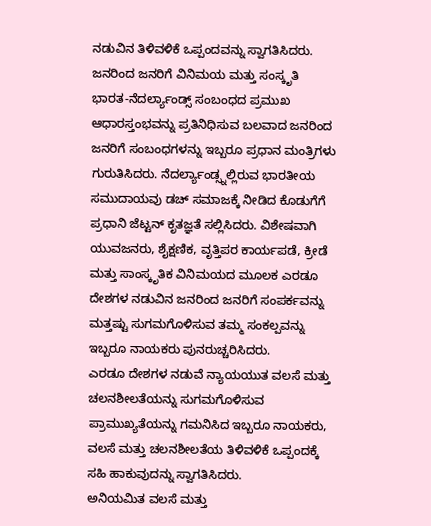ನಡುವಿನ ತಿಳಿವಳಿಕೆ ಒಪ್ಪಂದವನ್ನು ಸ್ವಾಗತಿಸಿದರು.
ಜನರಿಂದ ಜನರಿಗೆ ವಿನಿಮಯ ಮತ್ತು ಸಂಸ್ಕೃತಿ
ಭಾರತ-ನೆದರ್ಲ್ಯಾಂಡ್ಸ್ ಸಂಬಂಧದ ಪ್ರಮುಖ ಆಧಾರಸ್ತಂಭವನ್ನು ಪ್ರತಿನಿಧಿಸುವ ಬಲವಾದ ಜನರಿಂದ ಜನರಿಗೆ ಸಂಬಂಧಗಳನ್ನು ಇಬ್ಬರೂ ಪ್ರಧಾನ ಮಂತ್ರಿಗಳು ಗುರುತಿಸಿದರು. ನೆದರ್ಲ್ಯಾಂಡ್ಸ್ನಲ್ಲಿರುವ ಭಾರತೀಯ ಸಮುದಾಯವು ಡಚ್ ಸಮಾಜಕ್ಕೆ ನೀಡಿದ ಕೊಡುಗೆಗೆ ಪ್ರಧಾನಿ ಜೆಟ್ಟನ್ ಕೃತಜ್ಞತೆ ಸಲ್ಲಿಸಿದರು. ವಿಶೇಷವಾಗಿ ಯುವಜನರು, ಶೈಕ್ಷಣಿಕ, ವೃತ್ತಿಪರ ಕಾರ್ಯಪಡೆ, ಕ್ರೀಡೆ ಮತ್ತು ಸಾಂಸ್ಕೃತಿಕ ವಿನಿಮಯದ ಮೂಲಕ ಎರಡೂ ದೇಶಗಳ ನಡುವಿನ ಜನರಿಂದ ಜನರಿಗೆ ಸಂಪರ್ಕವನ್ನು ಮತ್ತಷ್ಟು ಸುಗಮಗೊಳಿಸುವ ತಮ್ಮ ಸಂಕಲ್ಪವನ್ನು ಇಬ್ಬರೂ ನಾಯಕರು ಪುನರುಚ್ಚರಿಸಿದರು.
ಎರಡೂ ದೇಶಗಳ ನಡುವೆ ನ್ಯಾಯಯುತ ವಲಸೆ ಮತ್ತು ಚಲನಶೀಲತೆಯನ್ನು ಸುಗಮಗೊಳಿಸುವ ಪ್ರಾಮುಖ್ಯತೆಯನ್ನು ಗಮನಿಸಿದ ಇಬ್ಬರೂ ನಾಯಕರು, ವಲಸೆ ಮತ್ತು ಚಲನಶೀಲತೆಯ ತಿಳಿವಳಿಕೆ ಒಪ್ಪಂದಕ್ಕೆ ಸಹಿ ಹಾಕುವುದನ್ನು ಸ್ವಾಗತಿಸಿದರು.
ಅನಿಯಮಿತ ವಲಸೆ ಮತ್ತು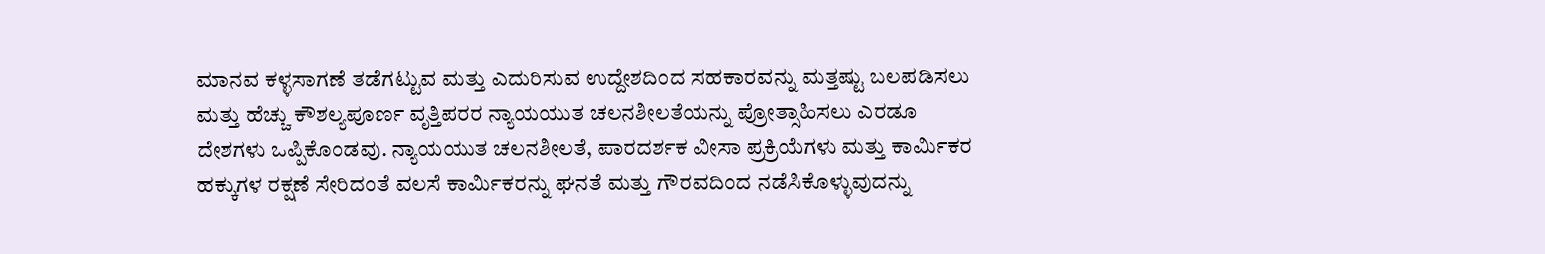ಮಾನವ ಕಳ್ಳಸಾಗಣೆ ತಡೆಗಟ್ಟುವ ಮತ್ತು ಎದುರಿಸುವ ಉದ್ದೇಶದಿಂದ ಸಹಕಾರವನ್ನು ಮತ್ತಷ್ಟು ಬಲಪಡಿಸಲು ಮತ್ತು ಹೆಚ್ಚು ಕೌಶಲ್ಯಪೂರ್ಣ ವೃತ್ತಿಪರರ ನ್ಯಾಯಯುತ ಚಲನಶೀಲತೆಯನ್ನು ಪ್ರೋತ್ಸಾಹಿಸಲು ಎರಡೂ ದೇಶಗಳು ಒಪ್ಪಿಕೊಂಡವು. ನ್ಯಾಯಯುತ ಚಲನಶೀಲತೆ, ಪಾರದರ್ಶಕ ವೀಸಾ ಪ್ರಕ್ರಿಯೆಗಳು ಮತ್ತು ಕಾರ್ಮಿಕರ ಹಕ್ಕುಗಳ ರಕ್ಷಣೆ ಸೇರಿದಂತೆ ವಲಸೆ ಕಾರ್ಮಿಕರನ್ನು ಘನತೆ ಮತ್ತು ಗೌರವದಿಂದ ನಡೆಸಿಕೊಳ್ಳುವುದನ್ನು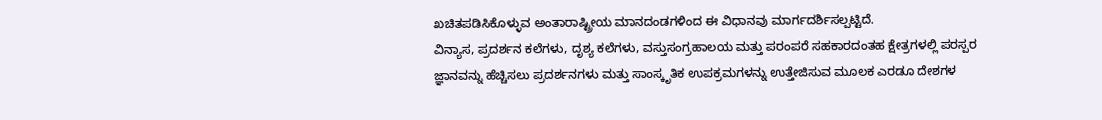ಖಚಿತಪಡಿಸಿಕೊಳ್ಳುವ ಅಂತಾರಾಷ್ಟ್ರೀಯ ಮಾನದಂಡಗಳಿಂದ ಈ ವಿಧಾನವು ಮಾರ್ಗದರ್ಶಿಸಲ್ಪಟ್ಟಿದೆ.
ವಿನ್ಯಾಸ, ಪ್ರದರ್ಶನ ಕಲೆಗಳು, ದೃಶ್ಯ ಕಲೆಗಳು, ವಸ್ತುಸಂಗ್ರಹಾಲಯ ಮತ್ತು ಪರಂಪರೆ ಸಹಕಾರದಂತಹ ಕ್ಷೇತ್ರಗಳಲ್ಲಿ ಪರಸ್ಪರ ಜ್ಞಾನವನ್ನು ಹೆಚ್ಚಿಸಲು ಪ್ರದರ್ಶನಗಳು ಮತ್ತು ಸಾಂಸ್ಕೃತಿಕ ಉಪಕ್ರಮಗಳನ್ನು ಉತ್ತೇಜಿಸುವ ಮೂಲಕ ಎರಡೂ ದೇಶಗಳ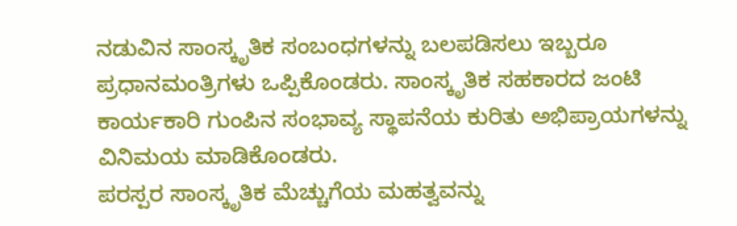ನಡುವಿನ ಸಾಂಸ್ಕೃತಿಕ ಸಂಬಂಧಗಳನ್ನು ಬಲಪಡಿಸಲು ಇಬ್ಬರೂ ಪ್ರಧಾನಮಂತ್ರಿಗಳು ಒಪ್ಪಿಕೊಂಡರು. ಸಾಂಸ್ಕೃತಿಕ ಸಹಕಾರದ ಜಂಟಿ ಕಾರ್ಯಕಾರಿ ಗುಂಪಿನ ಸಂಭಾವ್ಯ ಸ್ಥಾಪನೆಯ ಕುರಿತು ಅಭಿಪ್ರಾಯಗಳನ್ನು ವಿನಿಮಯ ಮಾಡಿಕೊಂಡರು.
ಪರಸ್ಪರ ಸಾಂಸ್ಕೃತಿಕ ಮೆಚ್ಚುಗೆಯ ಮಹತ್ವವನ್ನು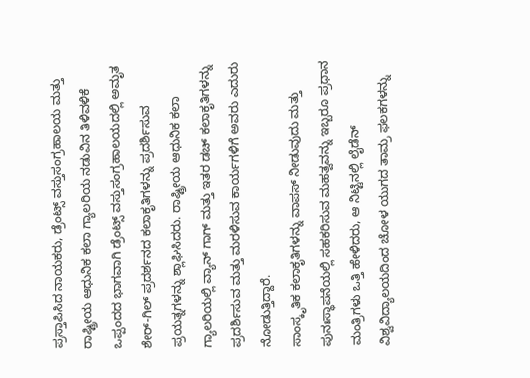ಪ್ರಸ್ತಾಪಿಸಿದ ನಾಯಕರು, ಡ್ರೆಂಟ್ಸ್ ವಸ್ತುಸಂಗ್ರಹಾಲಯ ಮತ್ತು ರಾಷ್ಟ್ರೀಯ ಆಧುನಿಕ ಕಲಾ ಗ್ಯಾಲರಿಯ ನಡುವಿನ ತಿಳಿವಳಿಕೆ ಒಪ್ಪಂದದ ಭಾಗವಾಗಿ ಡ್ರೆಂಟ್ಸ್ ವಸ್ತುಸಂಗ್ರಹಾಲಯದಲ್ಲಿ ಅಮೃತ ಶೇರ್-ಗಿಲ್ ಪ್ರದರ್ಶನದ ಕಲಾಕೃತಿಗಳನ್ನು ಪ್ರದರ್ಶಿಸುವ ಪ್ರಯತ್ನಗಳನ್ನು ಶ್ಲಾಘಿಸಿದರು. ರಾಷ್ಟ್ರೀಯ ಆಧುನಿಕ ಕಲಾ ಗ್ಯಾಲರಿಯಲ್ಲಿ ವ್ಯಾನ್ ಗಾಗ್ ಮತ್ತು ಇತರ ಡಚ್ ಕಲಾಕೃತಿಗಳನ್ನು ಪ್ರದರ್ಶಿಸುವ ಮತ್ತು ಮರಳಿಸುವ ಕಾರ್ಯಗಳಿಗೆ ಅವರು ಎದುರು ನೋಡುತ್ತಿದ್ದಾರೆ.
ಸಾಂಸ್ಕೃತಿಕ ಕಲಾಕೃತಿಗಳನ್ನು ವಾಪಸ್ ನೀಡುವುದು ಮತ್ತು ಪುನಃಸ್ಥಾಪನೆಯಲ್ಲಿ ಸಹಕರಿಸುವ ಮಹತ್ವವನ್ನು ಇಬ್ಬರೂ ಪ್ರಧಾನ ಮಂತ್ರಿಗಳು ಒತ್ತಿ ಹೇಳಿದರು, ಆ ನಿಟ್ಟಿನಲ್ಲಿ ಲೈಡೆನ್ ವಿಶ್ವವಿದ್ಯಾಲಯದಿಂದ ಚೋಳ ಯುಗದ ತಾಮ್ರ ಫಲಕಗಳನ್ನು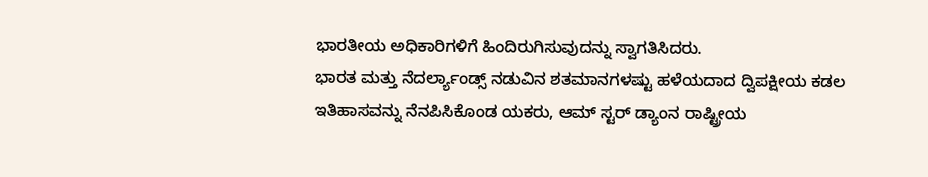ಭಾರತೀಯ ಅಧಿಕಾರಿಗಳಿಗೆ ಹಿಂದಿರುಗಿಸುವುದನ್ನು ಸ್ವಾಗತಿಸಿದರು.
ಭಾರತ ಮತ್ತು ನೆದರ್ಲ್ಯಾಂಡ್ಸ್ ನಡುವಿನ ಶತಮಾನಗಳಷ್ಟು ಹಳೆಯದಾದ ದ್ವಿಪಕ್ಷೀಯ ಕಡಲ ಇತಿಹಾಸವನ್ನು ನೆನಪಿಸಿಕೊಂಡ ಯಕರು, ಆಮ್ ಸ್ಟರ್ ಡ್ಯಾಂನ ರಾಷ್ಟ್ರೀಯ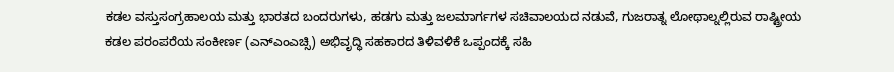ಕಡಲ ವಸ್ತುಸಂಗ್ರಹಾಲಯ ಮತ್ತು ಭಾರತದ ಬಂದರುಗಳು, ಹಡಗು ಮತ್ತು ಜಲಮಾರ್ಗಗಳ ಸಚಿವಾಲಯದ ನಡುವೆ, ಗುಜರಾತ್ನ ಲೋಥಾಲ್ನಲ್ಲಿರುವ ರಾಷ್ಟ್ರೀಯ ಕಡಲ ಪರಂಪರೆಯ ಸಂಕೀರ್ಣ (ಎನ್ಎಂಎಚ್ಸಿ) ಅಭಿವೃದ್ಧಿ ಸಹಕಾರದ ತಿಳಿವಳಿಕೆ ಒಪ್ಪಂದಕ್ಕೆ ಸಹಿ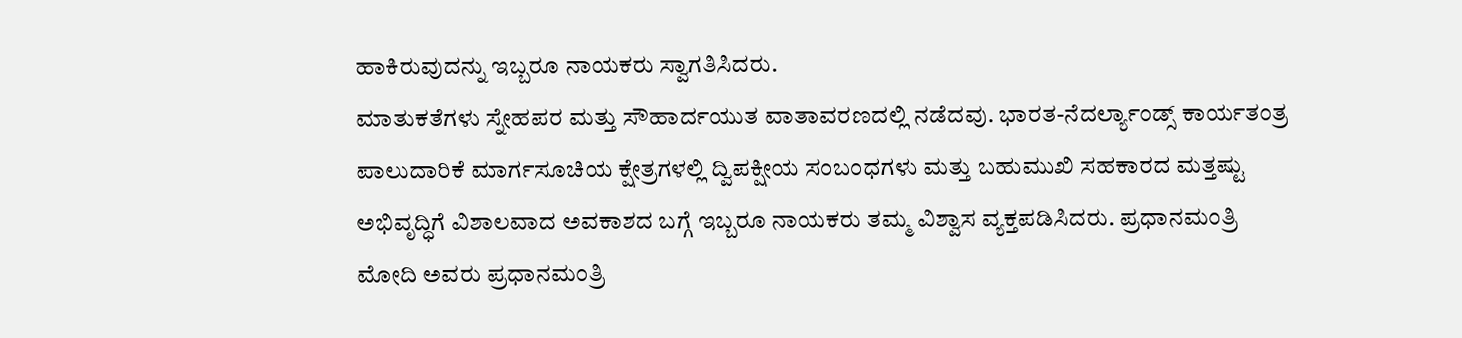ಹಾಕಿರುವುದನ್ನು ಇಬ್ಬರೂ ನಾಯಕರು ಸ್ವಾಗತಿಸಿದರು.
ಮಾತುಕತೆಗಳು ಸ್ನೇಹಪರ ಮತ್ತು ಸೌಹಾರ್ದಯುತ ವಾತಾವರಣದಲ್ಲಿ ನಡೆದವು. ಭಾರತ-ನೆದರ್ಲ್ಯಾಂಡ್ಸ್ ಕಾರ್ಯತಂತ್ರ ಪಾಲುದಾರಿಕೆ ಮಾರ್ಗಸೂಚಿಯ ಕ್ಷೇತ್ರಗಳಲ್ಲಿ ದ್ವಿಪಕ್ಷೀಯ ಸಂಬಂಧಗಳು ಮತ್ತು ಬಹುಮುಖಿ ಸಹಕಾರದ ಮತ್ತಷ್ಟು ಅಭಿವೃದ್ಧಿಗೆ ವಿಶಾಲವಾದ ಅವಕಾಶದ ಬಗ್ಗೆ ಇಬ್ಬರೂ ನಾಯಕರು ತಮ್ಮ ವಿಶ್ವಾಸ ವ್ಯಕ್ತಪಡಿಸಿದರು. ಪ್ರಧಾನಮಂತ್ರಿ ಮೋದಿ ಅವರು ಪ್ರಧಾನಮಂತ್ರಿ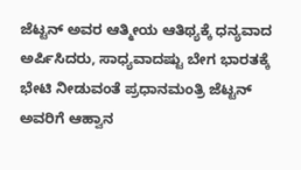ಜೆಟ್ಟನ್ ಅವರ ಆತ್ಮೀಯ ಆತಿಥ್ಯಕ್ಕೆ ಧನ್ಯವಾದ ಅರ್ಪಿಸಿದರು, ಸಾಧ್ಯವಾದಷ್ಟು ಬೇಗ ಭಾರತಕ್ಕೆ ಭೇಟಿ ನೀಡುವಂತೆ ಪ್ರಧಾನಮಂತ್ರಿ ಜೆಟ್ಟನ್ ಅವರಿಗೆ ಆಹ್ವಾನ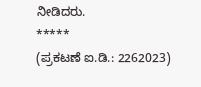ನೀಡಿದರು.
*****
(ಪ್ರಕಟಣೆ ಐ.ಡಿ.: 2262023)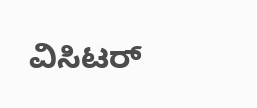ವಿಸಿಟರ್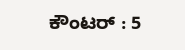ಕೌಂಟರ್ : 5